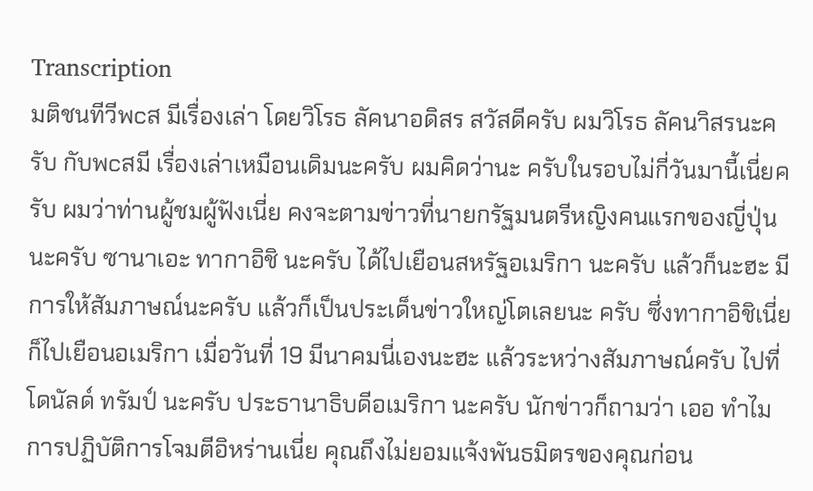Transcription
มติชนทีวีพcส มีเรื่องเล่า โดยวิโรธ ลัคนาอดิสร สวัสดีครับ ผมวิโรธ ลัคนาิสรนะครับ กับพcสมี เรื่องเล่าเหมือนเดิมนะครับ ผมคิดว่านะ ครับในรอบไม่กี่วันมานี้เนี่ยครับ ผมว่าท่านผู้ชมผู้ฟังเนี่ย คงจะตามข่าวที่นายกรัฐมนตรีหญิงคนแรกของญี่ปุ่นนะครับ ซานาเอะ ทากาอิชิ นะครับ ได้ไปเยือนสหรัฐอเมริกา นะครับ แล้วก็นะฮะ มีการให้สัมภาษณ์นะครับ แล้วก็เป็นประเด็นข่าวใหญ่โตเลยนะ ครับ ซึ่งทากาอิชิเนี่ยก็ไปเยือนอเมริกา เมื่อวันที่ 19 มีนาคมนี่เองนะฮะ แล้วระหว่างสัมภาษณ์ครับ ไปที่โดนัลด์ ทรัมป์ นะครับ ประธานาธิบดีอเมริกา นะครับ นักข่าวก็ถามว่า เออ ทำไมการปฏิบัติการโจมตีอิหร่านเนี่ย คุณถึงไม่ยอมแจ้งพันธมิตรของคุณก่อน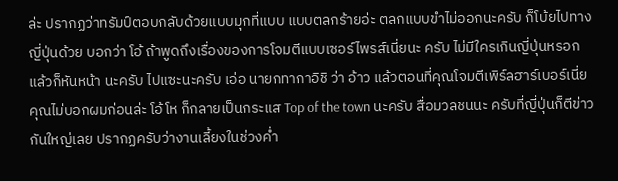ล่ะ ปรากฏว่าทรัมป์ตอบกลับด้วยแบบมุกที่แบบ แบบตลกร้ายอ่ะ ตลกแบบขำไม่ออกนะครับ ก็โบ้ยไปทางญี่ปุ่นด้วย บอกว่า โอ้ ถ้าพูดถึงเรื่องของการโจมตีแบบเซอร์ไพรส์เนี่ยนะ ครับ ไม่มีใครเกินญี่ปุ่นหรอก แล้วก็หันหน้า นะครับ ไปแซะนะครับ เอ่อ นายกทากาอิชิ ว่า อ้าว แล้วตอนที่คุณโจมตีเพิร์ลฮาร์เบอร์เนี่ย คุณไม่บอกผมก่อนล่ะ โอ้โห ก็กลายเป็นกระแส Top of the town นะครับ สื่อมวลชนนะ ครับที่ญี่ปุ่นก็ตีข่าวกันใหญ่เลย ปรากฏครับว่างานเลี้ยงในช่วงค่ำ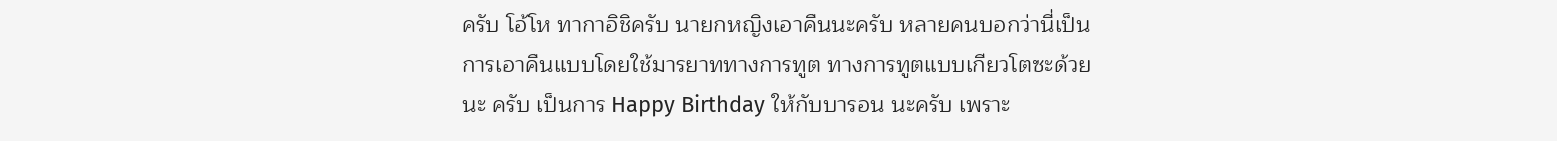ครับ โอ้โห ทากาอิชิครับ นายกหญิงเอาคืนนะครับ หลายคนบอกว่านี่เป็นการเอาคืนแบบโดยใช้มารยาททางการทูต ทางการทูตแบบเกียวโตซะด้วยนะ ครับ เป็นการ Happy Birthday ให้กับบารอน นะครับ เพราะ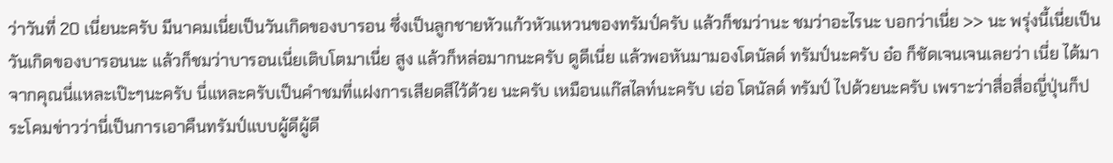ว่าวันที่ 20 เนี่ยนะครับ มีนาคมเนี่ยเป็นวันเกิดของบารอน ซึ่งเป็นลูกชายหัวแก้วหัวแหวนของทรัมป์ครับ แล้วก็ชมว่านะ ชมว่าอะไรนะ บอกว่าเนี่ย >> นะ พรุ่งนี้เนี่ยเป็นวันเกิดของบารอนนะ แล้วก็ชมว่าบารอนเนี่ยเติบโตมาเนี่ย สูง แล้วก็หล่อมากนะครับ ดูดีเนี่ย แล้วพอหันมามองโดนัลด์ ทรัมป์นะครับ อ๋อ ก็ชัดเจนเจนเลยว่า เนี่ย ได้มาจากคุณนี่แหละเป๊ะๆนะครับ นี่แหละครับเป็นคำชมที่แฝงการเสียดสีไว้ด้วย นะครับ เหมือนแก๊สไลท์นะครับ เอ่อ โดนัลด์ ทรัมป์ ไปด้วยนะครับ เพราะว่าสื่อสื่อญี่ปุ่นก็ประโคมข่าวว่านี่เป็นการเอาคืนทรัมป์แบบผู้ดีผู้ดี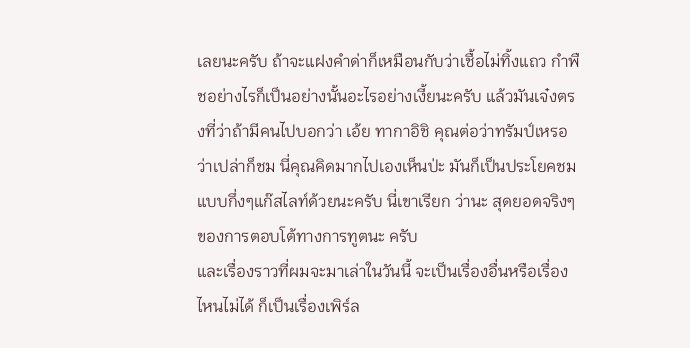เลยนะครับ ถ้าจะแฝงคำด่าก็เหมือนกับว่าเชื้อไม่ทิ้งแถว กำพืชอย่างไรก็เป็นอย่างนั้นอะไรอย่างเงี้ยนะครับ แล้วมันเจ๋งตรงที่ว่าถ้ามีคนไปบอกว่า เอ้ย ทากาอิชิ คุณต่อว่าทรัมป์เหรอ ว่าเปล่าก็ชม นี่คุณคิดมากไปเองเห็นป่ะ มันก็เป็นประโยคชมแบบกึ่งๆแก๊สไลท์ด้วยนะครับ นี่เขาเรียก ว่านะ สุดยอดจริงๆของการตอบโต้ทางการทูตนะ ครับ
และเรื่องราวที่ผมจะมาเล่าในวันนี้ จะเป็นเรื่องอื่นหรือเรื่องไหนไม่ได้ ก็เป็นเรื่องเพิร์ล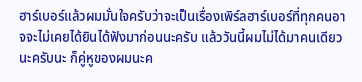ฮาร์เบอร์แล้วผมมั่นใจครับว่าจะเป็นเรื่องเพิร์ลฮาร์เบอร์ที่ทุกคนอาจจะไม่เคยได้ยินได้ฟังมาก่อนนะครับ แล้ววันนี้ผมไม่ได้มาคนเดียวนะครับนะ ก็คู่หูของผมนะค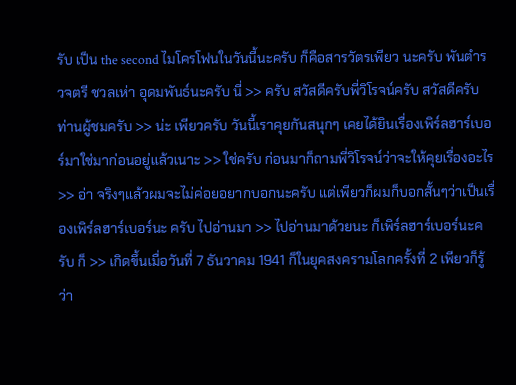รับ เป็น the second ไมโครโฟนในวันนี้นะครับ ก็คือสารวัตรเพียว นะครับ พันตำรวจตรี ชวลเห่า อุดมพันธ์นะครับ นี่ >> ครับ สวัสดีครับพี่วิโรจน์ครับ สวัสดีครับ ท่านผู้ชมครับ >> น่ะ เพียวครับ วันนี้เราคุยกันสนุกๆ เคยได้ยินเรื่องเพิร์ลฮาร์เบอร์มาใช่มาก่อนอยู่แล้วเนาะ >> ใช่ครับ ก่อนมาก็ถามพี่วิโรจน์ว่าจะให้คุยเรื่องอะไร >> อ่า จริงๆแล้วผมจะไม่ค่อยอยากบอกนะครับ แต่เพียวก็ผมก็บอกสั้นๆว่าเป็นเรื่องเพิร์ลฮาร์เบอร์นะ ครับ ไปอ่านมา >> ไปอ่านมาด้วยนะ ก็เพิร์ลฮาร์เบอร์นะครับ ก็ >> เกิดขึ้นเมื่อวันที่ 7 ธันวาคม 1941 ก็ในยุคสงครามโลกครั้งที่ 2 เพียวก็รู้ว่า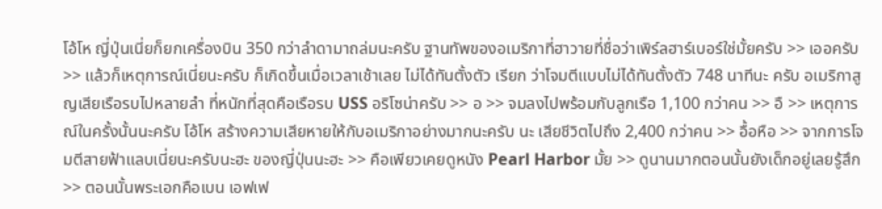โอ้โห ญี่ปุ่นเนี่ยก็ยกเครื่องบิน 350 กว่าลำดามาถล่มนะครับ ฐานทัพของอเมริกาที่ฮาวายที่ชื่อว่าเพิร์ลฮาร์เบอร์ใช่มั้ยครับ >> เออครับ >> แล้วก็เหตุการณ์เนี่ยนะครับ ก็เกิดขึ้นเมื่อเวลาเช้าเลย ไม่ได้ทันตั้งตัว เรียก ว่าโจมตีแบบไม่ได้ทันตั้งตัว 748 นาทีนะ ครับ อเมริกาสูญเสียเรือรบไปหลายลำ ที่หนักที่สุดคือเรือรบ USS อริโซน่าครับ >> อ >> จมลงไปพร้อมกับลูกเรือ 1,100 กว่าคน >> อื >> เหตุการณ์ในครั้งนั้นนะครับ โอ้โห สร้างความเสียหายให้กับอเมริกาอย่างมากนะครับ นะ เสียชีวิตไปถึง 2,400 กว่าคน >> อื้อหือ >> จากการโจมตีสายฟ้าแลบเนี่ยนะครับนะฮะ ของญี่ปุ่นนะฮะ >> คือเพียวเคยดูหนัง Pearl Harbor มั้ย >> ดูนานมากตอนนั้นยังเด็กอยู่เลยรู้สึก >> ตอนนั้นพระเอกคือเบน เอฟเฟ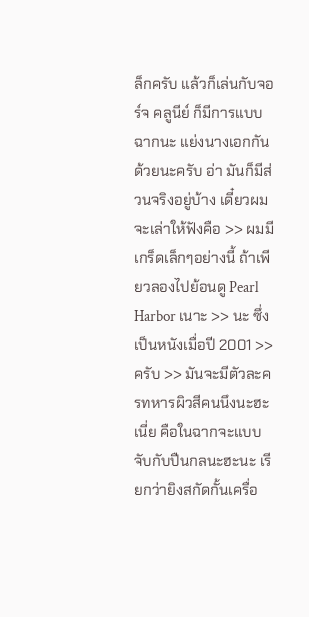ล็กครับ แล้วก็เล่นกับจอร์จ คลูนีย์ ก็มีการแบบฉากนะ แย่งนางเอกกันด้วยนะครับ อ่า มันก็มีส่วนจริงอยู่บ้าง เดี๋ยวผมจะเล่าให้ฟังคือ >> ผมมีเกร็ดเล็กๆอย่างนี้ ถ้าเพียวลองไปย้อนดู Pearl Harbor เนาะ >> นะ ซึ่งเป็นหนังเมื่อปี 2001 >> ครับ >> มันจะมีตัวละครทหารผิวสีคนนึงนะฮะ เนี่ย คือในฉากจะแบบจับกับปืนกลนะฮะนะ เรียกว่ายิงสกัดกั้นเครื่อ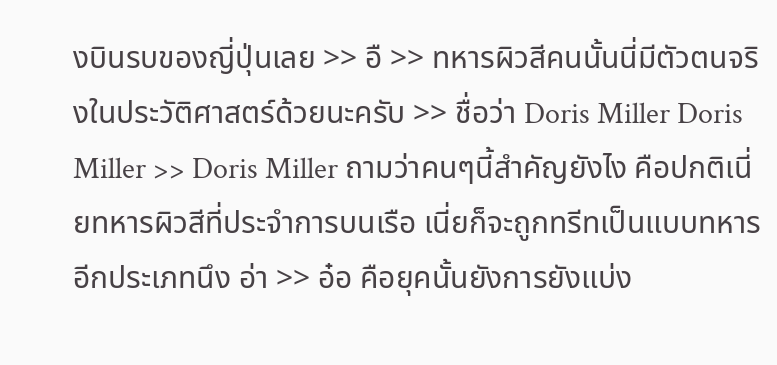งบินรบของญี่ปุ่นเลย >> อื >> ทหารผิวสีคนนั้นนี่มีตัวตนจริงในประวัติศาสตร์ด้วยนะครับ >> ชื่อว่า Doris Miller Doris Miller >> Doris Miller ถามว่าคนๆนี้สำคัญยังไง คือปกติเนี่ยทหารผิวสีที่ประจำการบนเรือ เนี่ยก็จะถูกทรีทเป็นแบบทหารอีกประเภทนึง อ่า >> อ๋อ คือยุคนั้นยังการยังแบ่ง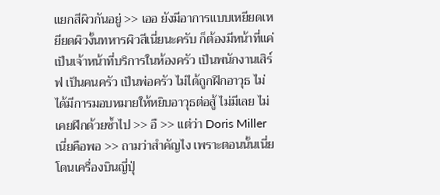แยกสีผิวกันอยู่ >> เออ ยังมีอาการแบบเหยียดเหยียดผิวงั้นทหารผิวสีเนี่ยนะครับ ก็ต้องมีหน้าที่แค่เป็นเจ้าหน้าที่บริการในห้องครัว เป็นพนักงานเสิร์ฟ เป็นคนครัว เป็นพ่อครัว ไม่ได้ถูกฝึกอาวุธ ไม่ได้มีการมอบหมายให้หยิบอาวุธต่อสู้ ไม่มีเลย ไม่เคยฝึกด้วยซ้ำไป >> อื >> แต่ว่า Doris Miller เนี่ยคือพอ >> ถามว่าสำคัญไง เพราะตอนนั้นเนี่ยโดนเครื่องบินญี่ปุ่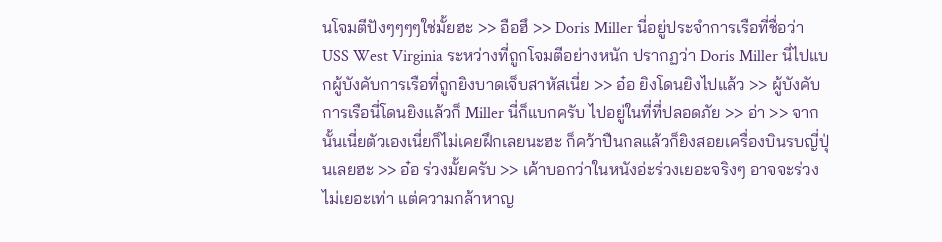นโจมตีปังๆๆๆๆใช่มั้ยฮะ >> อือฮึ >> Doris Miller นี่อยู่ประจำการเรือที่ชื่อว่า USS West Virginia ระหว่างที่ถูกโจมตีอย่างหนัก ปรากฏว่า Doris Miller นี่ไปแบกผู้บังคับการเรือที่ถูกยิงบาดเจ็บสาหัสเนี่ย >> อ๋อ ยิงโดนยิงไปแล้ว >> ผู้บังคับการเรือนี่โดนยิงแล้วก็ Miller นี่ก็แบกครับ ไปอยู่ในที่ที่ปลอดภัย >> อ่า >> จากนั้นเนี่ยตัวเองเนี่ยก็ไม่เคยฝึกเลยนะฮะ ก็คว้าปืนกลแล้วก็ยิงสอยเครื่องบินรบญี่ปุ่นเลยฮะ >> อ๋อ ร่วงมั้ยครับ >> เค้าบอกว่าในหนังอ่ะร่วงเยอะจริงๆ อาจจะร่วงไม่เยอะเท่า แต่ความกล้าหาญ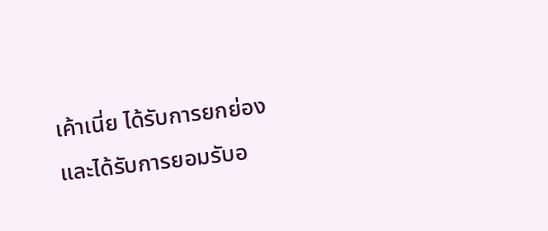เค้าเนี่ย ได้รับการยกย่องและได้รับการยอมรับอ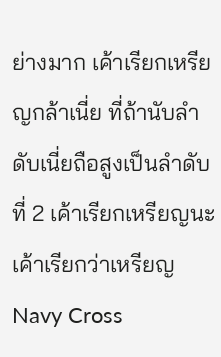ย่างมาก เค้าเรียกเหรียญกล้าเนี่ย ที่ถ้านับลำดับเนี่ยถือสูงเป็นลำดับที่ 2 เค้าเรียกเหรียญนะ เค้าเรียกว่าเหรียญ Navy Cross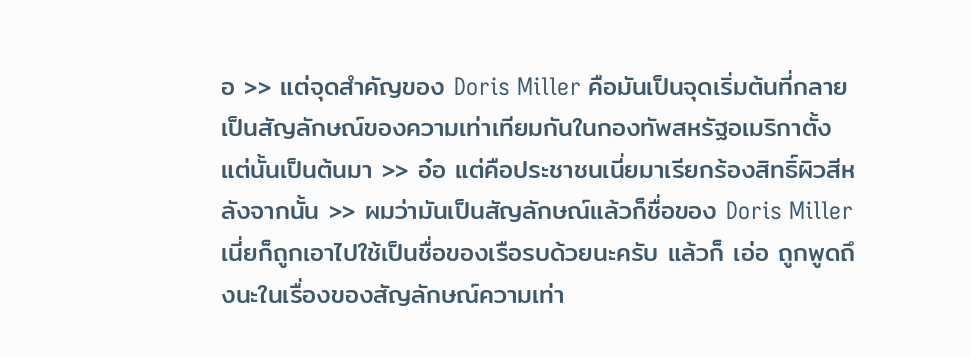อ >> แต่จุดสำคัญของ Doris Miller คือมันเป็นจุดเริ่มต้นที่กลายเป็นสัญลักษณ์ของความเท่าเทียมกันในกองทัพสหรัฐอเมริกาตั้งแต่นั้นเป็นต้นมา >> อ๋อ แต่คือประชาชนเนี่ยมาเรียกร้องสิทธิ์ผิวสีหลังจากนั้น >> ผมว่ามันเป็นสัญลักษณ์แล้วก็ชื่อของ Doris Miller เนี่ยก็ถูกเอาไปใช้เป็นชื่อของเรือรบด้วยนะครับ แล้วก็ เอ่อ ถูกพูดถึงนะในเรื่องของสัญลักษณ์ความเท่า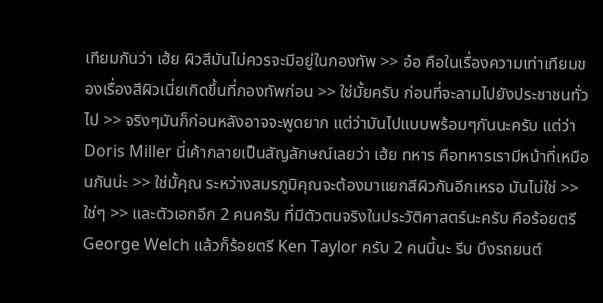เทียมกันว่า เฮ้ย ผิวสีมันไม่ควรจะมีอยู่ในกองทัพ >> อ๋อ คือในเรื่องความเท่าเทียมของเรื่องสีผิวเนี่ยเกิดขึ้นที่กองทัพก่อน >> ใช่มั้ยครับ ก่อนที่จะลามไปยังประชาชนทั่วไป >> จริงๆมันก็ก่อนหลังอาจจะพูดยาก แต่ว่ามันไปแบบพร้อมๆกันนะครับ แต่ว่า Doris Miller นี่เค้ากลายเป็นสัญลักษณ์เลยว่า เฮ้ย ทหาร คือทหารเรามีหน้าที่เหมือนกันน่ะ >> ใช่มั้คุณ ระหว่างสมรภูมิคุณจะต้องมาแยกสีผิวกันอีกเหรอ มันไม่ใช่ >> ใช่ๆ >> และตัวเอกอีก 2 คนครับ ที่มีตัวตนจริงในประวัติศาสตร์นะครับ คือร้อยตรี George Welch แล้วก็ร้อยตรี Ken Taylor ครับ 2 คนนี้นะ รีบ บึงรถยนต์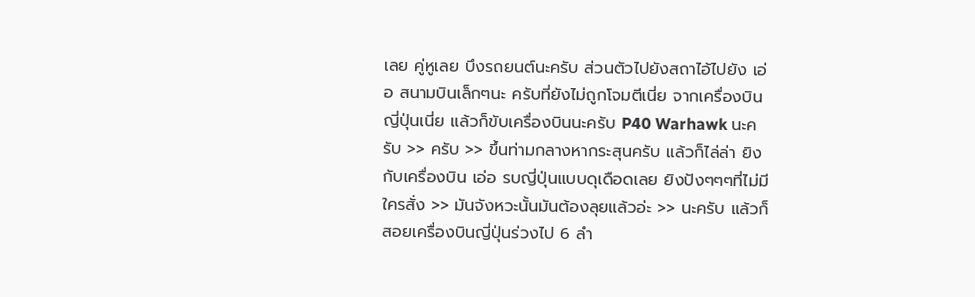เลย คู่หูเลย บึงรถยนต์นะครับ ส่วนตัวไปยังสถาไอ้ไปยัง เอ่อ สนามบินเล็กๆนะ ครับที่ยังไม่ถูกโจมตีเนี่ย จากเครื่องบินญี่ปุ่นเนี่ย แล้วก็ขับเครื่องบินนะครับ P40 Warhawk นะครับ >> ครับ >> ขึ้นท่ามกลางหากระสุนครับ แล้วก็ไล่ล่า ยิงกับเครื่องบิน เอ่อ รบญี่ปุ่นแบบดุเดือดเลย ยิงปังๆๆๆที่ไม่มีใครสั่ง >> มันจังหวะนั้นมันต้องลุยแล้วอ่ะ >> นะครับ แล้วก็สอยเครื่องบินญี่ปุ่นร่วงไป 6 ลำ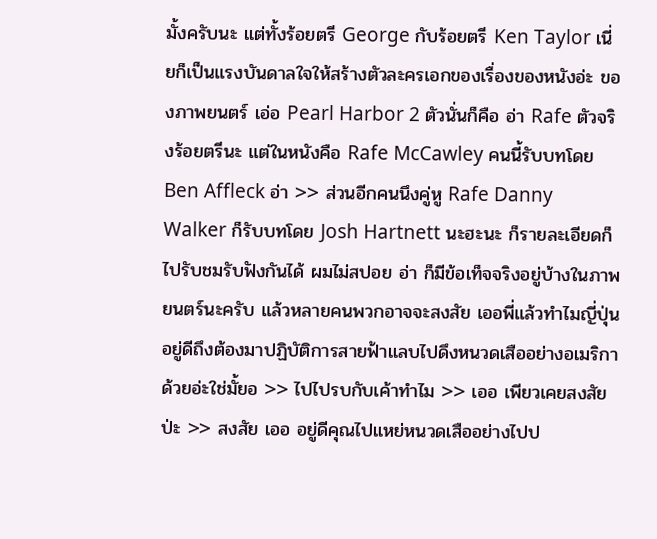มั้งครับนะ แต่ทั้งร้อยตรี George กับร้อยตรี Ken Taylor เนี่ยก็เป็นแรงบันดาลใจให้สร้างตัวละครเอกของเรื่องของหนังอ่ะ ของภาพยนตร์ เอ่อ Pearl Harbor 2 ตัวนั่นก็คือ อ่า Rafe ตัวจริงร้อยตรีนะ แต่ในหนังคือ Rafe McCawley คนนี้รับบทโดย Ben Affleck อ่า >> ส่วนอีกคนนึงคู่หู Rafe Danny Walker ก็รับบทโดย Josh Hartnett นะฮะนะ ก็รายละเอียดก็ไปรับชมรับฟังกันได้ ผมไม่สปอย อ่า ก็มีข้อเท็จจริงอยู่บ้างในภาพยนตร์นะครับ แล้วหลายคนพวกอาจจะสงสัย เออพี่แล้วทำไมญี่ปุ่นอยู่ดีถึงต้องมาปฏิบัติการสายฟ้าแลบไปดึงหนวดเสืออย่างอเมริกาด้วยอ่ะใช่มั้ยอ >> ไปไปรบกับเค้าทำไม >> เออ เพียวเคยสงสัยป่ะ >> สงสัย เออ อยู่ดีคุณไปแหย่หนวดเสืออย่างไปป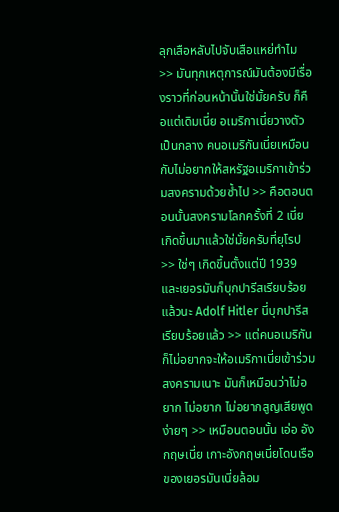ลุกเสือหลับไปจับเสือแหย่ทำไม >> มันทุกเหตุการณ์มันต้องมีเรื่องราวที่ก่อนหน้านั้นใช่มั้ยครับ ก็คือแต่เดิมเนี่ย อเมริกาเนี่ยวางตัวเป็นกลาง คนอเมริกันเนี่ยเหมือนกับไม่อยากให้สหรัฐอเมริกาเข้าร่วมสงครามด้วยซ้ำไป >> คือตอนตอนนั้นสงครามโลกครั้งที่ 2 เนี่ย เกิดขึ้นมาแล้วใช่มั้ยครับที่ยุโรป >> ใช่ๆ เกิดขึ้นตั้งแต่ปี 1939 และเยอรมันก็บุกปารีสเรียบร้อยแล้วนะ Adolf Hitler นี่บุกปารีสเรียบร้อยแล้ว >> แต่คนอเมริกันก็ไม่อยากจะให้อเมริกาเนี่ยเข้าร่วมสงครามเนาะ มันก็เหมือนว่าไม่อยาก ไม่อยาก ไม่อยากสูญเสียพูดง่ายๆ >> เหมือนตอนนั้น เอ่อ อังกฤษเนี่ย เกาะอังกฤษเนี่ยโดนเรือของเยอรมันเนี่ยล้อม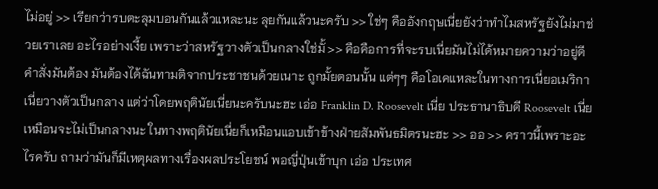ไม่อยู่ >> เรียกว่ารบตะลุมบอนกันแล้วแหละนะ ลุยกันแล้วนะครับ >> ใช่ๆ คืออังกฤษเนี่ยยังว่าทำไมสหรัฐยังไม่มาช่วยเราเลย อะไรอย่างเงี้ย เพราะว่าสหรัฐวางตัวเป็นกลางใช่มั้ >> คือคือการที่จะรบเนี่ยมันไม่ได้หมายความว่าอยู่ดีคำสั่งมันต้อง มันต้องได้ฉันทามติจากประชาชนด้วยเนาะ ถูกมั้ยตอนนั้น แต่ๆๆ คือโอเคแหละในทางการเนี่ยอเมริกาเนี่ยวางตัวเป็นกลาง แต่ว่าโดยพฤตินัยเนี่ยนะครับนะฮะ เอ่อ Franklin D. Roosevelt เนี่ย ประธานาธิบดี Roosevelt เนี่ยเหมือนจะไม่เป็นกลางนะ ในทางพฤตินัยเนี่ยก็เหมือนแอบเข้าข้างฝ่ายสัมพันธมิตรนะฮะ >> ออ >> คราวนี้เพราะอะไรครับ ถามว่ามันก็มีเหตุผลทางเรื่องผลประโยชน์ พอญี่ปุ่นเข้าบุก เอ่อ ประเทศ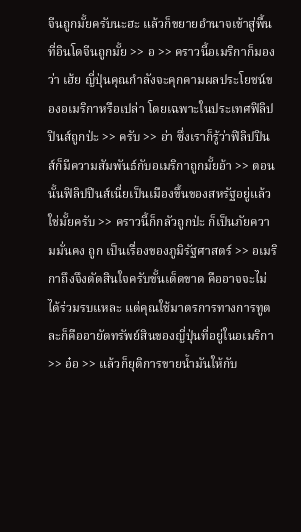จีนถูกมั้ยครับนะฮะ แล้วก็ขยายอำนาจเข้าสู่พื้นที่อินโดจีนถูกมั้ย >> อ >> คราวนี้อเมริกาก็มองว่า เฮ้ย ญี่ปุ่นคุณกำลังจะคุกคามผลประโยชน์ของอเมริกาหรือเปล่า โดยเฉพาะในประเทศฟิลิปปินส์ถูกป่ะ >> ครับ >> อ่า ซึ่งเราก็รู้ว่าฟิลิปปินส์ก็มีความสัมพันธ์กับอเมริกาถูกมั้ยอ้า >> ตอนนั้นฟิลิปปินส์เนี่ยเป็นเมืองขึ้นของสหรัฐอยู่แล้วใช่มั้ยครับ >> คราวนี้ก็กลัวถูกป่ะ ก็เป็นภัยความมั่นคง ถูก เป็นเรื่องของภูมิรัฐศาสตร์ >> อเมริกาถึงจึงตัดสินใจครับขั้นเด็ดขาด คืออาจจะไม่ได้ร่วมรบแหละ แต่คุณใช้มาตรการทางการทูตละก็คืออายัดทรัพย์สินของญี่ปุ่นที่อยู่ในอเมริกา >> อ๋อ >> แล้วก็ยุติการขายน้ำมันให้กับ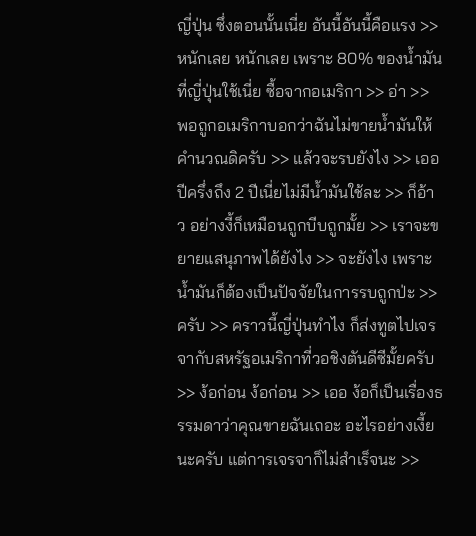ญี่ปุ่น ซึ่งตอนนั้นเนี่ย อันนี้อันนี้คือแรง >> หนักเลย หนักเลย เพราะ 80% ของน้ำมันที่ญี่ปุ่นใช้เนี่ย ซื้อจากอเมริกา >> อ่า >> พอถูกอเมริกาบอกว่าฉันไม่ขายน้ำมันให้ คำนวณดิครับ >> แล้วจะรบยังไง >> เออ ปีครึ่งถึง 2 ปีเนี่ยไม่มีน้ำมันใช้ละ >> ก็อ้าว อย่างงี้ก็เหมือนถูกบีบถูกมั้ย >> เราจะขยายแสนุภาพได้ยังไง >> จะยังไง เพราะน้ำมันก็ต้องเป็นปัจจัยในการรบถูกป่ะ >> ครับ >> คราวนี้ญี่ปุ่นทำไง ก็ส่งทูตไปเจรจากับสหรัฐอเมริกาที่วอชิงตันดีซีมั้ยครับ >> ง้อก่อน ง้อก่อน >> เออ ง้อก็เป็นเรื่องธรรมดาว่าคุณขายฉันเถอะ อะไรอย่างเงี้ยนะครับ แต่การเจรจาก็ไม่สำเร็จนะ >>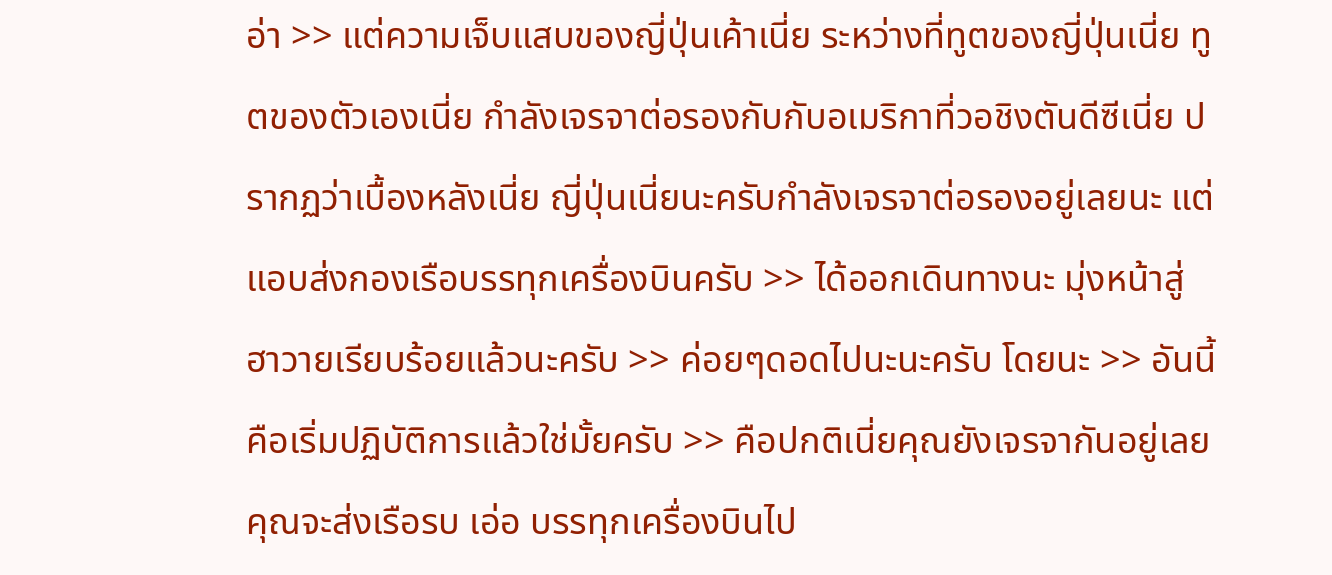อ่า >> แต่ความเจ็บแสบของญี่ปุ่นเค้าเนี่ย ระหว่างที่ทูตของญี่ปุ่นเนี่ย ทูตของตัวเองเนี่ย กำลังเจรจาต่อรองกับกับอเมริกาที่วอชิงตันดีซีเนี่ย ปรากฏว่าเบื้องหลังเนี่ย ญี่ปุ่นเนี่ยนะครับกำลังเจรจาต่อรองอยู่เลยนะ แต่แอบส่งกองเรือบรรทุกเครื่องบินครับ >> ได้ออกเดินทางนะ มุ่งหน้าสู่ฮาวายเรียบร้อยแล้วนะครับ >> ค่อยๆดอดไปนะนะครับ โดยนะ >> อันนี้คือเริ่มปฏิบัติการแล้วใช่มั้ยครับ >> คือปกติเนี่ยคุณยังเจรจากันอยู่เลย คุณจะส่งเรือรบ เอ่อ บรรทุกเครื่องบินไป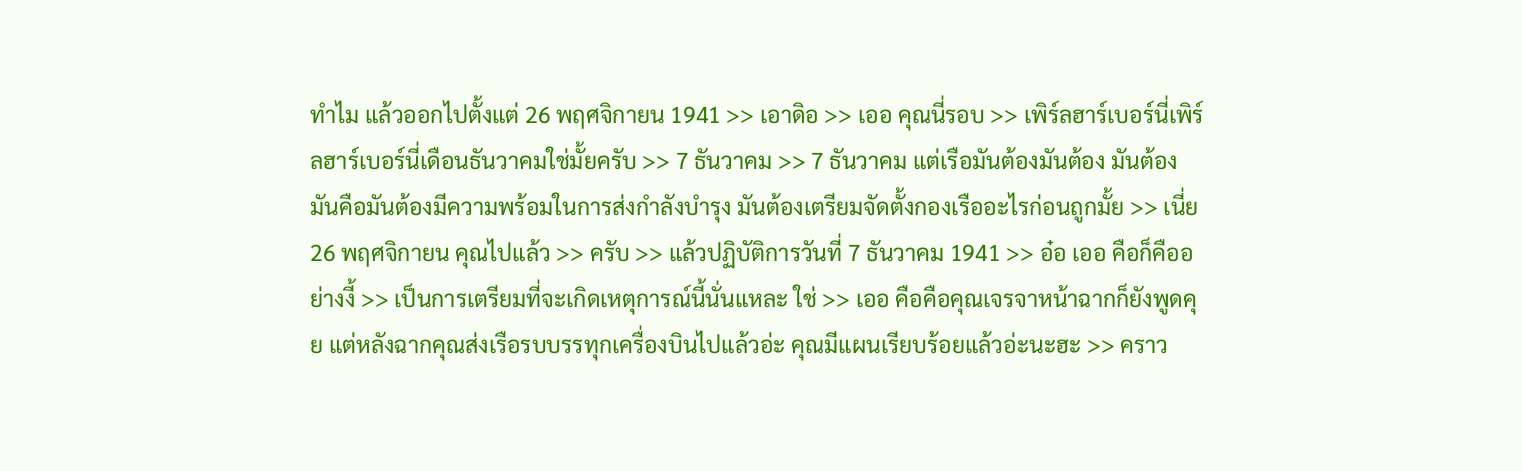ทำไม แล้วออกไปตั้งแต่ 26 พฤศจิกายน 1941 >> เอาดิอ >> เออ คุณนี่รอบ >> เพิร์ลฮาร์เบอร์นี่เพิร์ลฮาร์เบอร์นี่เดือนธันวาคมใช่มั้ยครับ >> 7 ธันวาคม >> 7 ธันวาคม แต่เรือมันต้องมันต้อง มันต้อง มันคือมันต้องมีความพร้อมในการส่งกำลังบำรุง มันต้องเตรียมจัดตั้งกองเรืออะไรก่อนถูกมั้ย >> เนี่ย 26 พฤศจิกายน คุณไปแล้ว >> ครับ >> แล้วปฏิบัติการวันที่ 7 ธันวาคม 1941 >> อ๋อ เออ คือก็คืออย่างงี้ >> เป็นการเตรียมที่จะเกิดเหตุการณ์นี้นั่นแหละ ใช่ >> เออ คือคือคุณเจรจาหน้าฉากก็ยังพูดคุย แต่หลังฉากคุณส่งเรือรบบรรทุกเครื่องบินไปแล้วอ่ะ คุณมีแผนเรียบร้อยแล้วอ่ะนะฮะ >> คราว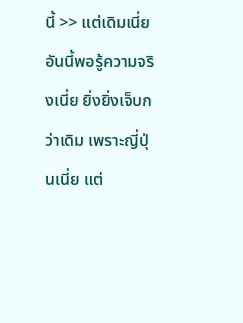นี้ >> แต่เดิมเนี่ย อันนี้พอรู้ความจริงเนี่ย ยิ่งยิ่งเจ็บกว่าเดิม เพราะญี่ปุ่นเนี่ย แต่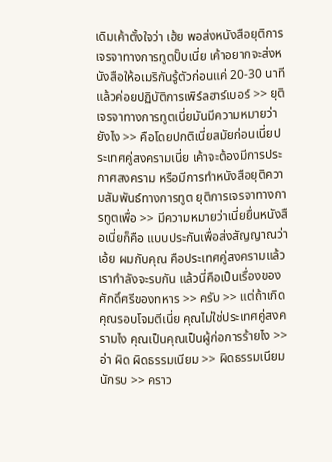เดิมเค้าตั้งใจว่า เฮ้ย พอส่งหนังสือยุติการเจรจาทางการทูตปั๊บเนี่ย เค้าอยากจะส่งหนังสือให้อเมริกันรู้ตัวก่อนแค่ 20-30 นาทีแล้วค่อยปฏิบัติการเพิร์ลฮาร์เบอร์ >> ยุติเจรจาทางการทูตเนี่ยมันมีความหมายว่า ยังไง >> คือโดยปกติเนี่ยสมัยก่อนเนี่ยประเทศคู่สงครามเนี่ย เค้าจะต้องมีการประกาศสงคราม หรือมีการทำหนังสือยุติความสัมพันธ์ทางการทูต ยุติการเจรจาทางการทูตเพื่อ >> มีความหมายว่าเนี่ยยื่นหนังสือเนี่ยก็คือ แบบประกันเพื่อส่งสัญญาณว่า เอ้ย ผมกับคุณ คือประเทศคู่สงครามแล้วเรากำลังจะรบกัน แล้วนี่คือเป็นเรื่องของศักดิ์ศรีของทหาร >> ครับ >> แต่ถ้าเกิดคุณรอบโจมตีเนี่ย คุณไม่ใช่ประเทศคู่สงครามไง คุณเป็นคุณเป็นผู้ก่อการร้ายไง >> อ่า ผิด ผิดธรรมเนียม >> ผิดธรรมเนียมนักรบ >> คราว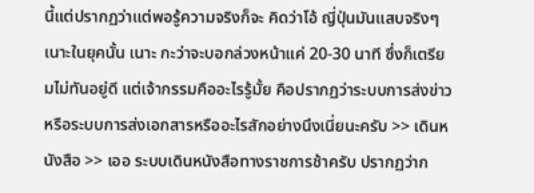นี้แต่ปรากฏว่าแต่พอรู้ความจริงก็จะ คิดว่าโอ้ ญี่ปุ่นมันแสบจริงๆเนาะในยุคนั้น เนาะ กะว่าจะบอกล่วงหน้าแค่ 20-30 นาที ซึ่งก็เตรียมไม่ทันอยู่ดี แต่เจ้ากรรมคืออะไรรู้มั้ย คือปรากฏว่าระบบการส่งข่าว หรือระบบการส่งเอกสารหรืออะไรสักอย่างนึงเนี่ยนะครับ >> เดินหนังสือ >> เออ ระบบเดินหนังสือทางราชการช้าครับ ปรากฏว่าก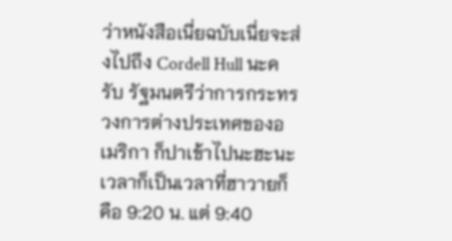ว่าหนังสือเนี่ยฉบับเนี่ยจะส่งไปถึง Cordell Hull นะครับ รัฐมนตรีว่าการกระทรวงการต่างประเทศของอเมริกา ก็ปาเข้าไปนะฮะนะ เวลาก็เป็นเวลาที่ฮาวายก็คือ 9:20 น. แต่ 9:40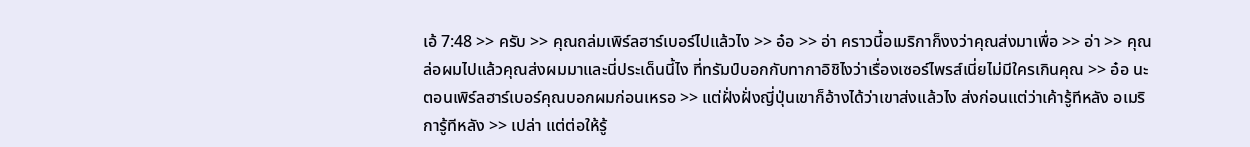เอ้ 7:48 >> ครับ >> คุณถล่มเพิร์ลฮาร์เบอร์ไปแล้วไง >> อ๋อ >> อ่า คราวนี้อเมริกาก็งงว่าคุณส่งมาเพื่อ >> อ่า >> คุณล่อผมไปแล้วคุณส่งผมมาและนี่ประเด็นนี้ไง ที่ทรัมป์บอกกับทากาอิชิไงว่าเรื่องเซอร์ไพรส์เนี่ยไม่มีใครเกินคุณ >> อ๋อ นะ ตอนเพิร์ลฮาร์เบอร์คุณบอกผมก่อนเหรอ >> แต่ฝั่งฝั่งญี่ปุ่นเขาก็อ้างได้ว่าเขาส่งแล้วไง ส่งก่อนแต่ว่าเค้ารู้ทีหลัง อเมริการู้ทีหลัง >> เปล่า แต่ต่อให้รู้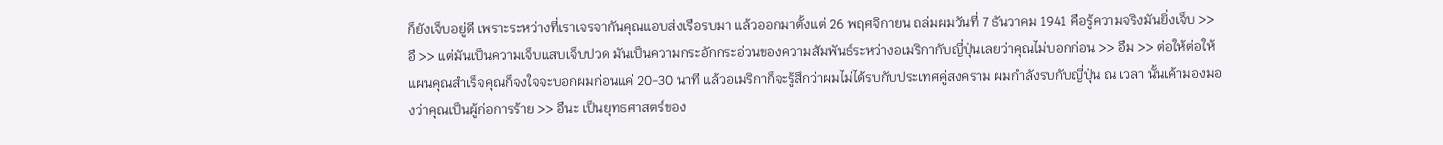ก็ยังเจ็บอยู่ดี เพราะระหว่างที่เราเจรจากันคุณแอบส่งเรือรบมา แล้วออกมาตั้งแต่ 26 พฤศจิกายน ถล่มผมวันที่ 7 ธันวาคม 1941 คือรู้ความจริงมันยิ่งเจ็บ >> อื >> แต่มันเป็นความเจ็บแสบเจ็บปวด มันเป็นความกระอักกระอ่วนของความสัมพันธ์ระหว่างอเมริกากับญี่ปุ่นเลยว่าคุณไม่บอกก่อน >> อืม >> ต่อให้ต่อให้แผนคุณสำเร็จคุณก็จงใจจะบอกผมก่อนแค่ 20-30 นาที แล้วอเมริกาก็จะรู้สึกว่าผมไม่ได้รบกับประเทศคู่สงคราม ผมกำลังรบกับญี่ปุ่น ณ เวลา นั้นเค้ามองมองว่าคุณเป็นผู้ก่อการร้าย >> อืนะ เป็นยุทธศาสตร์ของ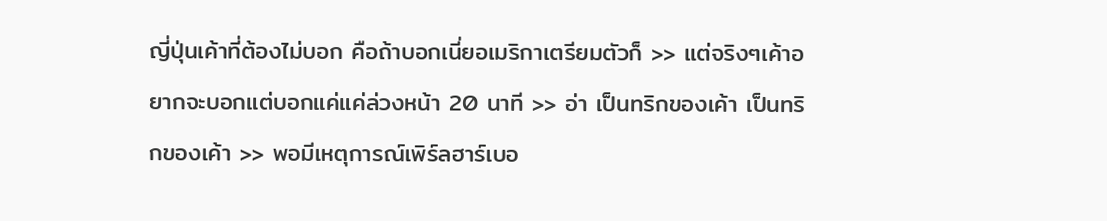ญี่ปุ่นเค้าที่ต้องไม่บอก คือถ้าบอกเนี่ยอเมริกาเตรียมตัวก็ >> แต่จริงๆเค้าอยากจะบอกแต่บอกแค่แค่ล่วงหน้า 20 นาที >> อ่า เป็นทริกของเค้า เป็นทริกของเค้า >> พอมีเหตุการณ์เพิร์ลฮาร์เบอ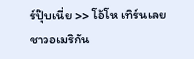ร์ปุ๊บเนี่ย >> โอ้โห เทิร์นเลย ชาวอเมริกัน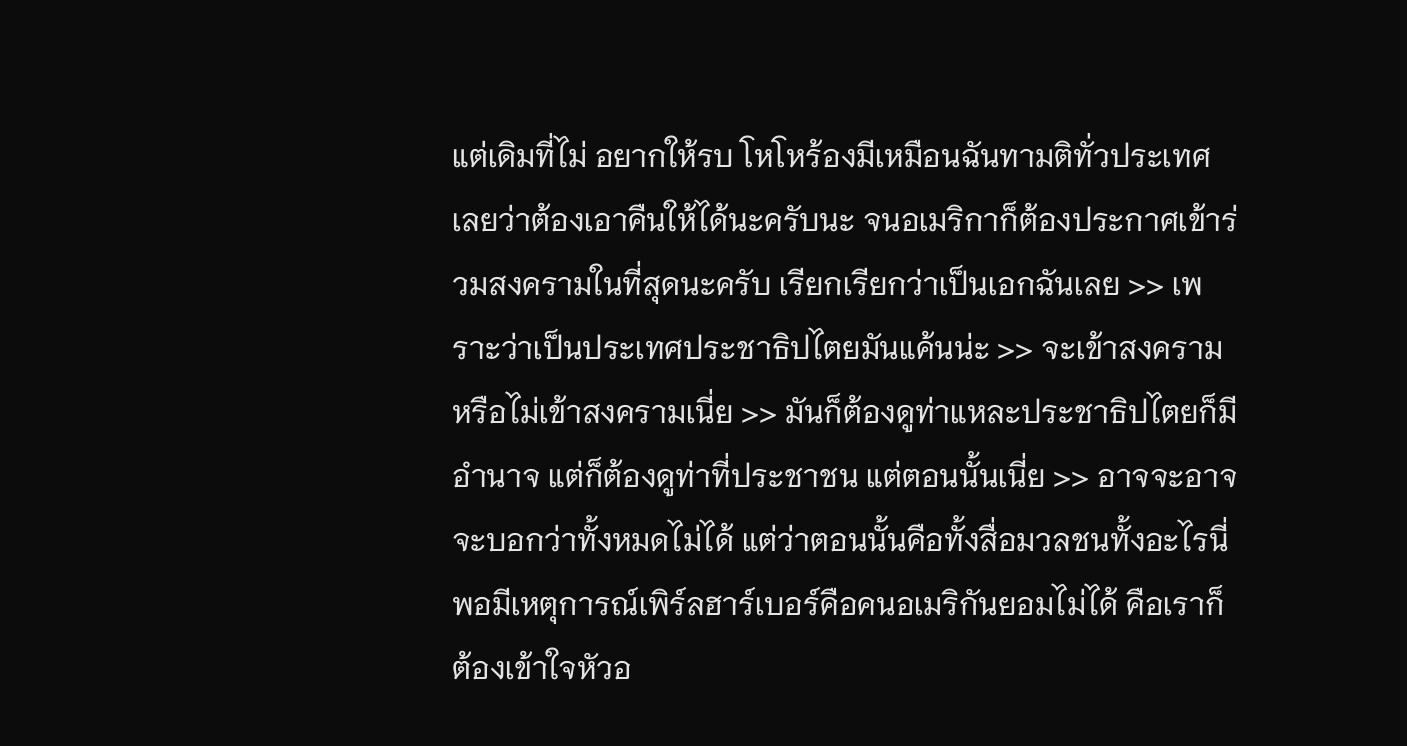แต่เดิมที่ไม่ อยากให้รบ โหโหร้องมีเหมือนฉันทามติทั่วประเทศเลยว่าต้องเอาคืนให้ได้นะครับนะ จนอเมริกาก็ต้องประกาศเข้าร่วมสงครามในที่สุดนะครับ เรียกเรียกว่าเป็นเอกฉันเลย >> เพราะว่าเป็นประเทศประชาธิปไตยมันแค้นน่ะ >> จะเข้าสงครามหรือไม่เข้าสงครามเนี่ย >> มันก็ต้องดูท่าแหละประชาธิปไตยก็มีอำนาจ แต่ก็ต้องดูท่าที่ประชาชน แต่ตอนนั้นเนี่ย >> อาจจะอาจจะบอกว่าทั้งหมดไม่ได้ แต่ว่าตอนนั้นคือทั้งสื่อมวลชนทั้งอะไรนี่ พอมีเหตุการณ์เพิร์ลฮาร์เบอร์คือคนอเมริกันยอมไม่ได้ คือเราก็ต้องเข้าใจหัวอ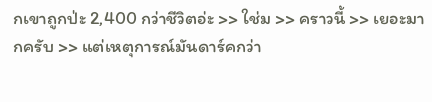กเขาถูกป่ะ 2,400 กว่าชีวิตอ่ะ >> ใช่ม >> คราวนี้ >> เยอะมากครับ >> แต่เหตุการณ์มันดาร์คกว่า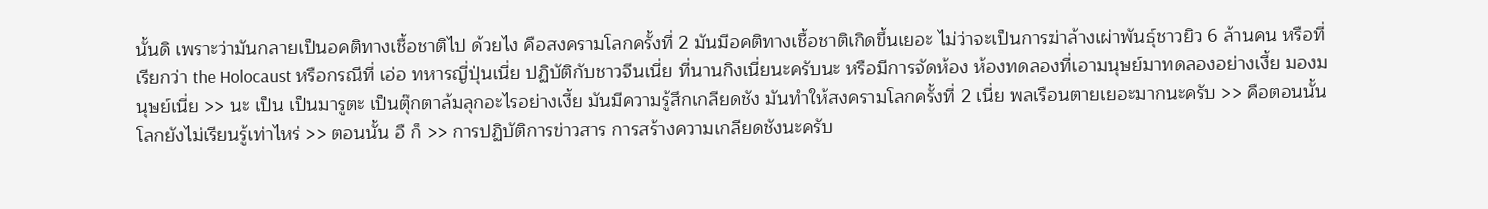นั้นดิ เพราะว่ามันกลายเป็นอคติทางเชื้อชาติไป ด้วยไง คือสงครามโลกครั้งที่ 2 มันมีอคติทางเชื้อชาติเกิดขึ้นเยอะ ไม่ว่าจะเป็นการฆ่าล้างเผ่าพันธุ์ชาวยิว 6 ล้านคน หรือที่เรียกว่า the Holocaust หรือกรณีที่ เอ่อ ทหารญี่ปุ่นเนี่ย ปฏิบัติกับชาวจีนเนี่ย ที่นานกิงเนี่ยนะครับนะ หรือมีการจัดห้อง ห้องทดลองที่เอามนุษย์มาทดลองอย่างเงี้ย มองมนุษย์เนี่ย >> นะ เป็น เป็นมารูตะ เป็นตุ๊กตาล้มลุกอะไรอย่างเงี้ย มันมีความรู้สึกเกลียดชัง มันทำให้สงครามโลกครั้งที่ 2 เนี่ย พลเรือนตายเยอะมากนะครับ >> คือตอนนั้นโลกยังไม่เรียนรู้เท่าไหร่ >> ตอนนั้น อื ก็ >> การปฏิบัติการข่าวสาร การสร้างความเกลียดชังนะครับ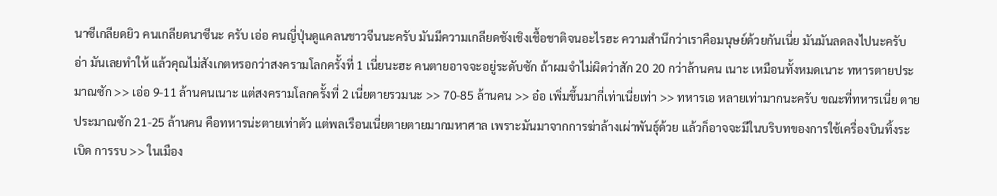นาซีเกลียดยิว คนเกลียดนาซีนะ ครับ เอ่อ คนญี่ปุ่นดูแคลนชาวจีนนะครับ มันมีความเกลียดชังเชิงเชื้อชาติจนอะไรฮะ ความสำนึกว่าเราคือมนุษย์ด้วยกันเนี่ย มันมันลดลงไปนะครับ อ่า มันเลยทำให้ แล้วคุณไม่สังเกตหรอกว่าสงครามโลกครั้งที่ 1 เนี่ยนะฮะ คนตายอาจจะอยู่ระดับซัก ถ้าผมจำไม่ผิดว่าสัก 20 20 กว่าล้านคน เนาะ เหมือนทั้งหมดเนาะ ทหารตายประมาณซัก >> เอ่อ 9-11 ล้านคนเนาะ แต่สงครามโลกครั้งที่ 2 เนี่ยตายรวมนะ >> 70-85 ล้านคน >> อ๋อ เพิ่มขึ้นมากี่เท่าเนี่ยเท่า >> ทหารเอ หลายเท่ามากนะครับ ขณะที่ทหารเนี่ย ตายประมาณซัก 21-25 ล้านคน คือทหารน่ะตายเท่าตัว แต่พลเรือนเนี่ยตายตายมากมหาศาล เพราะมันมาจากการฆ่าล้างเผ่าพันธุ์ด้วย แล้วก็อาจจะมีในบริบทของการใช้เครื่องบินทิ้งระเบิด การรบ >> ในเมือง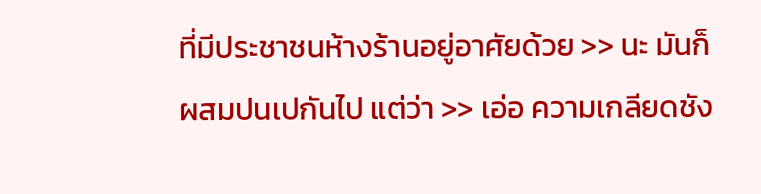ที่มีประชาชนห้างร้านอยู่อาศัยด้วย >> นะ มันก็ผสมปนเปกันไป แต่ว่า >> เอ่อ ความเกลียดชัง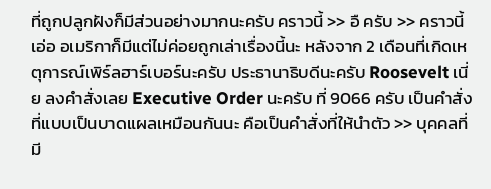ที่ถูกปลูกฝังก็มีส่วนอย่างมากนะครับ คราวนี้ >> อื ครับ >> คราวนี้ เอ่อ อเมริกาก็มีแต่ไม่ค่อยถูกเล่าเรื่องนี้นะ หลังจาก 2 เดือนที่เกิดเหตุการณ์เพิร์ลฮาร์เบอร์นะครับ ประธานาธิบดีนะครับ Roosevelt เนี่ย ลงคำสั่งเลย Executive Order นะครับ ที่ 9066 ครับ เป็นคำสั่งที่แบบเป็นบาดแผลเหมือนกันนะ คือเป็นคำสั่งที่ให้นำตัว >> บุคคลที่มี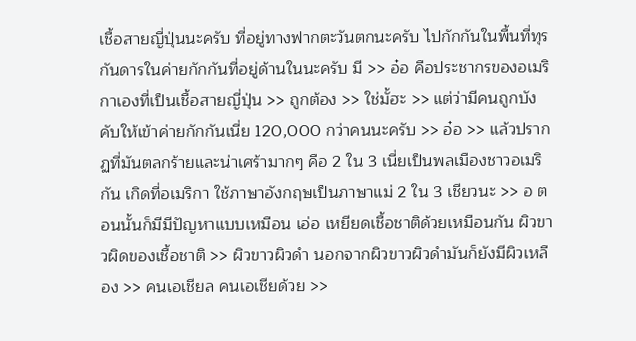เชื้อสายญี่ปุ่นนะครับ ที่อยู่ทางฟากตะวันตกนะครับ ไปกักกันในพื้นที่ทุรกันดารในค่ายกักกันที่อยู่ด้านในนะครับ มี >> อ๋อ คือประชากรของอเมริกาเองที่เป็นเชื้อสายญี่ปุ่น >> ถูกต้อง >> ใช่มั้ฮะ >> แต่ว่ามีคนถูกบังคับให้เข้าค่ายกักกันเนี่ย 120,000 กว่าคนนะครับ >> อ๋อ >> แล้วปรากฏที่มันตลกร้ายและน่าเศร้ามากๆ คือ 2 ใน 3 เนี่ยเป็นพลเมืองชาวอเมริกัน เกิดที่อเมริกา ใช้ภาษาอังกฤษเป็นภาษาแม่ 2 ใน 3 เชียวนะ >> อ ตอนนั้นก็มีมีปัญหาแบบเหมือน เอ่อ เหยียดเชื้อชาติด้วยเหมือนกัน ผิวขาวผิดของเชื้อชาติ >> ผิวขาวผิวดำ นอกจากผิวขาวผิวดำมันก็ยังมีผิวเหลือง >> คนเอเชียล คนเอเชียด้วย >>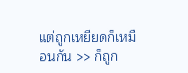แต่ถูกเหยียดก็เหมือนกัน >> ก็ถูก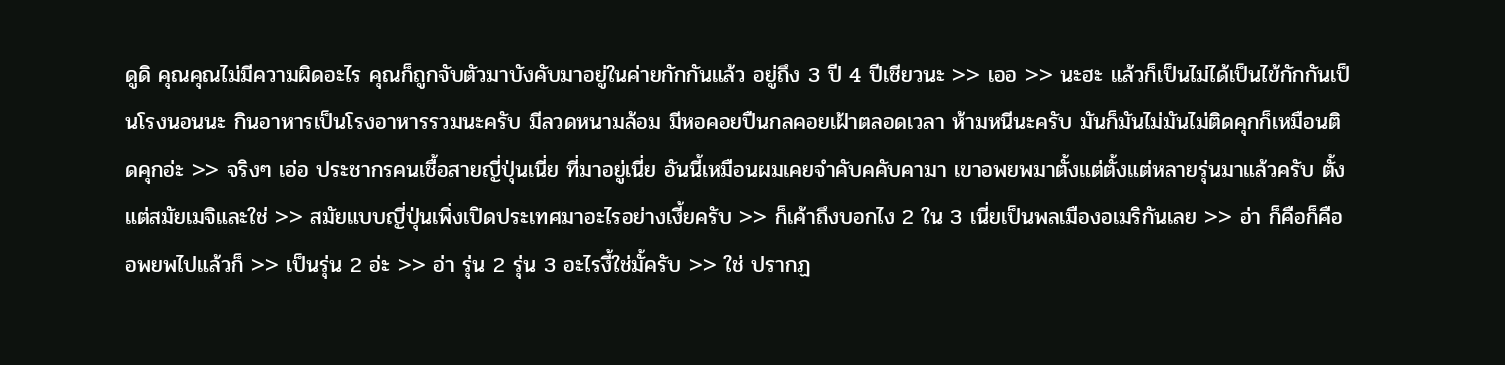ดูดิ คุณคุณไม่มีความผิดอะไร คุณก็ถูกจับตัวมาบังคับมาอยู่ในค่ายกักกันแล้ว อยู่ถึง 3 ปี 4 ปีเชียวนะ >> เออ >> นะฮะ แล้วก็เป็นไม่ได้เป็นไข้กักกันเป็นโรงนอนนะ กินอาหารเป็นโรงอาหารรวมนะครับ มีลวดหนามล้อม มีหอคอยปืนกลคอยเฝ้าตลอดเวลา ห้ามหนีนะครับ มันก็มันไม่มันไม่ติดคุกก็เหมือนติดคุกอ่ะ >> จริงๆ เอ่อ ประชากรคนเชื้อสายญี่ปุ่นเนี่ย ที่มาอยู่เนี่ย อันนี้เหมือนผมเคยจำคับคคับคามา เขาอพยพมาตั้งแต่ตั้งแต่หลายรุ่นมาแล้วครับ ตั้งแต่สมัยเมจิและใช่ >> สมัยแบบญี่ปุ่นเพิ่งเปิดประเทศมาอะไรอย่างเงี้ยครับ >> ก็เค้าถึงบอกไง 2 ใน 3 เนี่ยเป็นพลเมืองอเมริกันเลย >> อ่า ก็คือก็คืออพยพไปแล้วก็ >> เป็นรุ่น 2 อ่ะ >> อ่า รุ่น 2 รุ่น 3 อะไรงี้ใช่มั้ครับ >> ใช่ ปรากฏ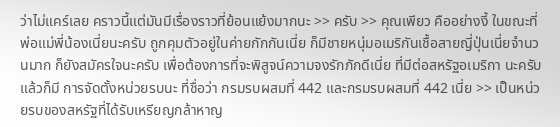ว่าไม่แคร์เลย คราวนี้แต่มันมีเรื่องราวที่ย้อนแย้งมากนะ >> ครับ >> คุณเพียว คืออย่างงี้ ในขณะที่พ่อแม่พี่น้องเนี่ยนะครับ ถูกคุมตัวอยู่ในค่ายกักกันเนี่ย ก็มีชายหนุ่มอเมริกันเชื้อสายญี่ปุ่นเนี่ยจำนวนมาก ก็ยังสมัครใจนะครับ เพื่อต้องการที่จะพิสูจน์ความจงรักภักดีเนี่ย ที่มีต่อสหรัฐอเมริกา นะครับ แล้วก็มี การจัดตั้งหน่วยรบนะ ที่ชื่อว่า กรมรบผสมที่ 442 และกรมรบผสมที่ 442 เนี่ย >> เป็นหน่วยรบของสหรัฐที่ได้รับเหรียญกล้าหาญ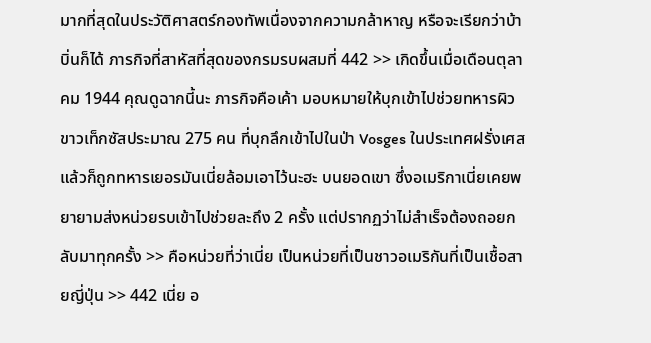มากที่สุดในประวัติศาสตร์กองทัพเนื่องจากความกล้าหาญ หรือจะเรียกว่าบ้าบิ่นก็ได้ ภารกิจที่สาหัสที่สุดของกรมรบผสมที่ 442 >> เกิดขึ้นเมื่อเดือนตุลาคม 1944 คุณดูฉากนี้นะ ภารกิจคือเค้า มอบหมายให้บุกเข้าไปช่วยทหารผิวขาวเท็กซัสประมาณ 275 คน ที่บุกลึกเข้าไปในป่า Vosges ในประเทศฝรั่งเศส แล้วก็ถูกทหารเยอรมันเนี่ยล้อมเอาไว้นะฮะ บนยอดเขา ซึ่งอเมริกาเนี่ยเคยพยายามส่งหน่วยรบเข้าไปช่วยละถึง 2 ครั้ง แต่ปรากฏว่าไม่สำเร็จต้องถอยกลับมาทุกครั้ง >> คือหน่วยที่ว่าเนี่ย เป็นหน่วยที่เป็นชาวอเมริกันที่เป็นเชื้อสายญี่ปุ่น >> 442 เนี่ย อ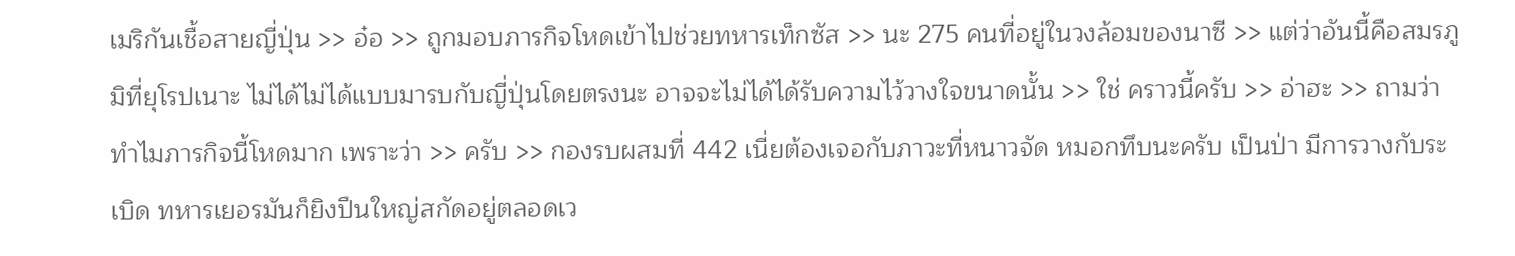เมริกันเชื้อสายญี่ปุ่น >> อ๋อ >> ถูกมอบภารกิจโหดเข้าไปช่วยทหารเท็กซัส >> นะ 275 คนที่อยู่ในวงล้อมของนาซี >> แต่ว่าอันนี้คือสมรภูมิที่ยุโรปเนาะ ไม่ได้ไม่ได้แบบมารบกับญี่ปุ่นโดยตรงนะ อาจจะไม่ได้ได้รับความไว้วางใจขนาดนั้น >> ใช่ คราวนี้ครับ >> อ่าฮะ >> ถามว่าทำไมภารกิจนี้โหดมาก เพราะว่า >> ครับ >> กองรบผสมที่ 442 เนี่ยต้องเจอกับภาวะที่หนาวจัด หมอกทึบนะครับ เป็นป่า มีการวางกับระเบิด ทหารเยอรมันก็ยิงปืนใหญ่สกัดอยู่ตลอดเว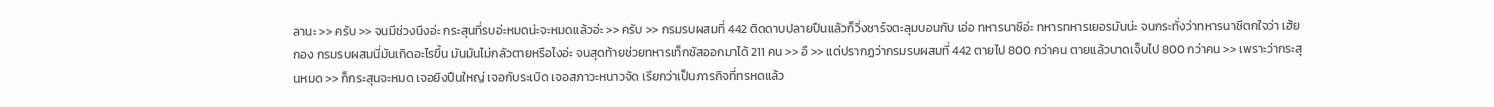ลานะ >> ครับ >> จนมีช่วงนึงอ่ะ กระสุนที่รบอ่ะหมดน่ะจะหมดแล้วอ่ะ >> ครับ >> กรมรบผสมที่ 442 ติดดาบปลายปืนแล้วก็วิ่งชาร์จตะลุมบอนกับ เอ่อ ทหารนาซีอ่ะ ทหารทหารเยอรมันน่ะ จนกระทั่งว่าทหารนาซีตกใจว่า เฮ้ย กอง กรมรบผสมนี่มันเกิดอะไรขึ้น มันมันไม่กลัวตายหรือไงอ่ะ จนสุดท้ายช่วยทหารเท็กซัสออกมาได้ 211 คน >> อื >> แต่ปรากฏว่ากรมรบผสมที่ 442 ตายไป 800 กว่าคน ตายแล้วบาดเจ็บไป 800 กว่าคน >> เพราะว่ากระสุนหมด >> ก็กระสุนจะหมด เจอยิงปืนใหญ่ เจอกับระเบิด เจอสภาวะหนาวจัด เรียกว่าเป็นภารกิจที่ทรหดแล้ว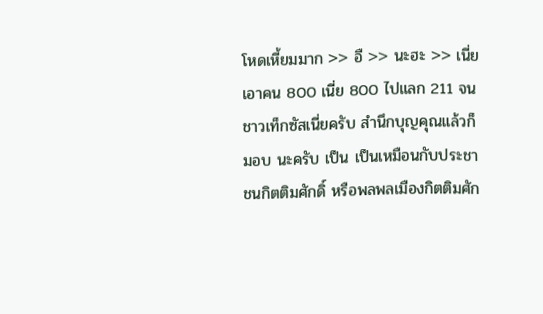โหดเหี้ยมมาก >> อื >> นะฮะ >> เนี่ย เอาคน 800 เนี่ย 800 ไปแลก 211 จนชาวเท็กซัสเนี่ยครับ สำนึกบุญคุณแล้วก็มอบ นะครับ เป็น เป็นเหมือนกับประชาชนกิตติมศักดิ์ หรือพลพลเมืองกิตติมศัก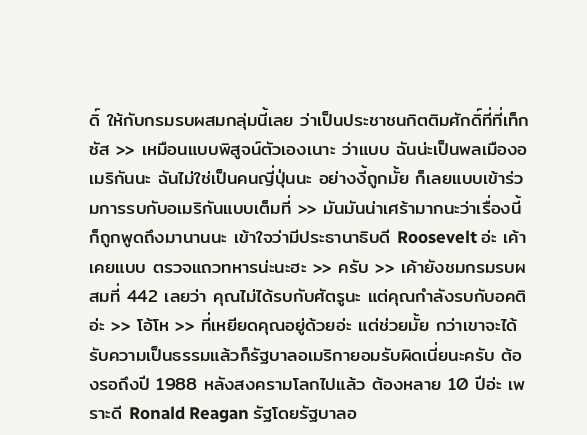ดิ์ ให้กับกรมรบผสมกลุ่มนี้เลย ว่าเป็นประชาชนกิตติมศักดิ์ที่ที่เท็กซัส >> เหมือนแบบพิสูจน์ตัวเองเนาะ ว่าแบบ ฉันน่ะเป็นพลเมืองอเมริกันนะ ฉันไม่ใช่เป็นคนญี่ปุ่นนะ อย่างงี้ถูกมั้ย ก็เลยแบบเข้าร่วมการรบกับอเมริกันแบบเต็มที่ >> มันมันน่าเศร้ามากนะว่าเรื่องนี้ก็ถูกพูดถึงมานานนะ เข้าใจว่ามีประธานาธิบดี Roosevelt อ่ะ เค้าเคยแบบ ตรวจแถวทหารน่ะนะฮะ >> ครับ >> เค้ายังชมกรมรบผสมที่ 442 เลยว่า คุณไม่ได้รบกับศัตรูนะ แต่คุณกำลังรบกับอคติอ่ะ >> โอ้โห >> ที่เหยียดคุณอยู่ด้วยอ่ะ แต่ช่วยมั้ย กว่าเขาจะได้รับความเป็นธรรมแล้วก็รัฐบาลอเมริกายอมรับผิดเนี่ยนะครับ ต้องรอถึงปี 1988 หลังสงครามโลกไปแล้ว ต้องหลาย 10 ปีอ่ะ เพราะดี Ronald Reagan รัฐโดยรัฐบาลอ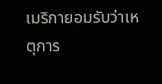เมริกายอมรับว่าเหตุการ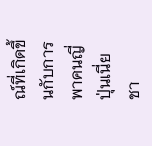ณ์ที่เกิดขึ้นกับการพาคนญี่ปุ่นเนี่ย ชา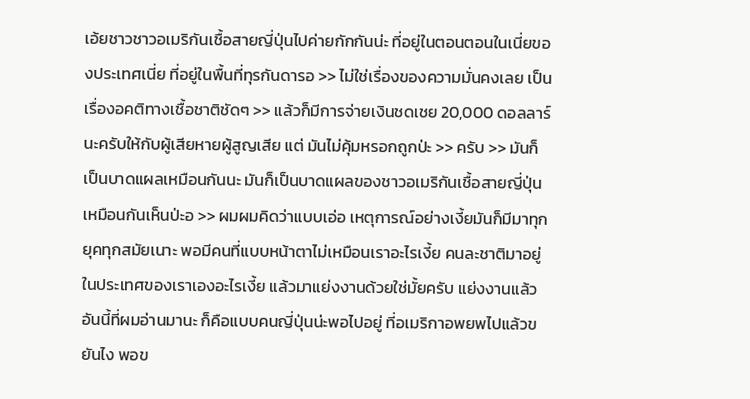เอ้ยชาวชาวอเมริกันเชื้อสายญี่ปุ่นไปค่ายกักกันน่ะ ที่อยู่ในตอนตอนในเนี่ยของประเทศเนี่ย ที่อยู่ในพื้นที่ทุรกันดารอ >> ไม่ใช่เรื่องของความมั่นคงเลย เป็นเรื่องอคติทางเชื้อชาติชัดๆ >> แล้วก็มีการจ่ายเงินชดเชย 20,000 ดอลลาร์ นะครับให้กับผู้เสียหายผู้สูญเสีย แต่ มันไม่คุ้มหรอกถูกป่ะ >> ครับ >> มันก็เป็นบาดแผลเหมือนกันนะ มันก็เป็นบาดแผลของชาวอเมริกันเชื้อสายญี่ปุ่นเหมือนกันเห็นป่ะอ >> ผมผมคิดว่าแบบเอ่อ เหตุการณ์อย่างเงี้ยมันก็มีมาทุกยุคทุกสมัยเนาะ พอมีคนที่แบบหน้าตาไม่เหมือนเราอะไรเงี้ย คนละชาติมาอยู่ในประเทศของเราเองอะไรเงี้ย แล้วมาแย่งงานด้วยใช่มั้ยครับ แย่งงานแล้วอันนี้ที่ผมอ่านมานะ ก็คือแบบคนญี่ปุ่นน่ะพอไปอยู่ ที่อเมริกาอพยพไปแล้วขยันไง พอข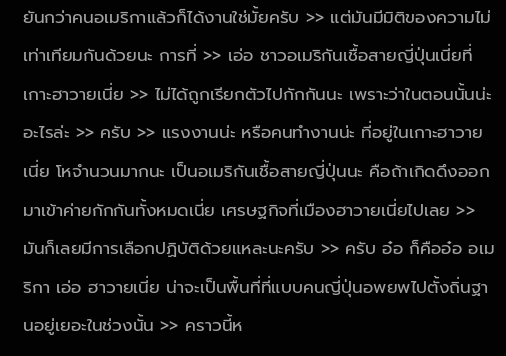ยันกว่าคนอเมริกาแล้วก็ได้งานใช่มั้ยครับ >> แต่มันมีมิติของความไม่เท่าเทียมกันด้วยนะ การที่ >> เอ่อ ชาวอเมริกันเชื้อสายญี่ปุ่นเนี่ยที่เกาะฮาวายเนี่ย >> ไม่ได้ถูกเรียกตัวไปกักกันนะ เพราะว่าในตอนนั้นน่ะ อะไรล่ะ >> ครับ >> แรงงานน่ะ หรือคนทำงานน่ะ ที่อยู่ในเกาะฮาวายเนี่ย โหจำนวนมากนะ เป็นอเมริกันเชื้อสายญี่ปุ่นนะ คือถ้าเกิดดึงออกมาเข้าค่ายกักกันทั้งหมดเนี่ย เศรษฐกิจที่เมืองฮาวายเนี่ยไปเลย >> มันก็เลยมีการเลือกปฏิบัติด้วยแหละนะครับ >> ครับ อ๋อ ก็คืออ๋อ อเมริกา เอ่อ ฮาวายเนี่ย น่าจะเป็นพื้นที่ที่แบบคนญี่ปุ่นอพยพไปตั้งถิ่นฐานอยู่เยอะในช่วงนั้น >> คราวนี้ห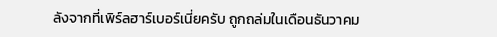ลังจากที่เพิร์ลฮาร์เบอร์เนี่ยครับ ถูกถล่มในเดือนธันวาคม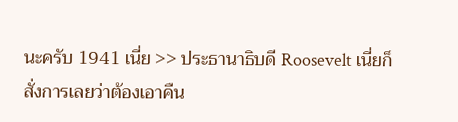นะครับ 1941 เนี่ย >> ประธานาธิบดี Roosevelt เนี่ยก็สั่งการเลยว่าต้องเอาคืน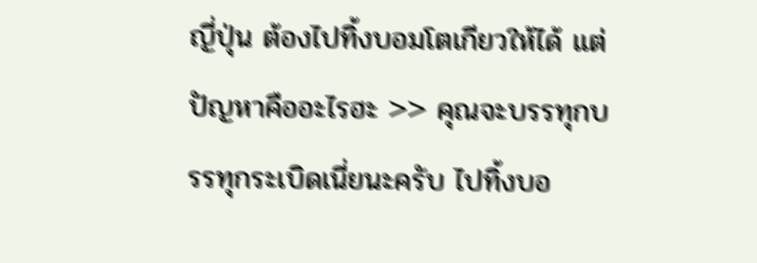ญี่ปุ่น ต้องไปทิ้งบอมโตเกียวให้ได้ แต่ปัญหาคืออะไรฮะ >> คุณจะบรรทุกบรรทุกระเบิดเนี่ยนะครับ ไปทิ้งบอ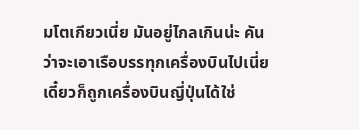มโตเกียวเนี่ย มันอยู่ไกลเกินน่ะ คัน ว่าจะเอาเรือบรรทุกเครื่องบินไปเนี่ย เดี๋ยวก็ถูกเครื่องบินญี่ปุ่นได้ใช่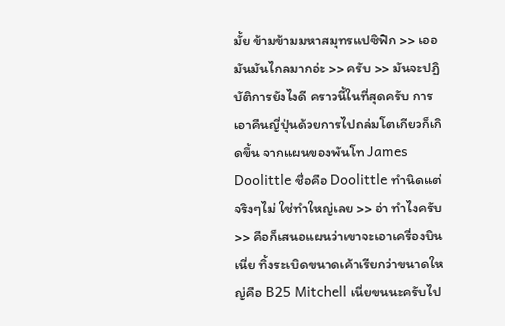มั้ย ข้ามข้ามมหาสมุทรแปซิฟิก >> เออ มันมันไกลมากอ่ะ >> ครับ >> มันจะปฏิบัติการยังไงดี คราวนี้ในที่สุดครับ การเอาคืนญี่ปุ่นด้วยการไปถล่มโตเกียวก็เกิดขึ้น จากแผนของพันโท James Doolittle ชื่อคือ Doolittle ทำนิดแต่จริงๆไม่ ใช่ทำใหญ่เลย >> อ่า ทำไงครับ >> คือก็เสนอแผนว่าเขาจะเอาเครื่องบินเนี่ย ทิ้งระเบิดขนาดเค้าเรียกว่าขนาดใหญ่คือ B25 Mitchell เนี่ยขนนะครับไป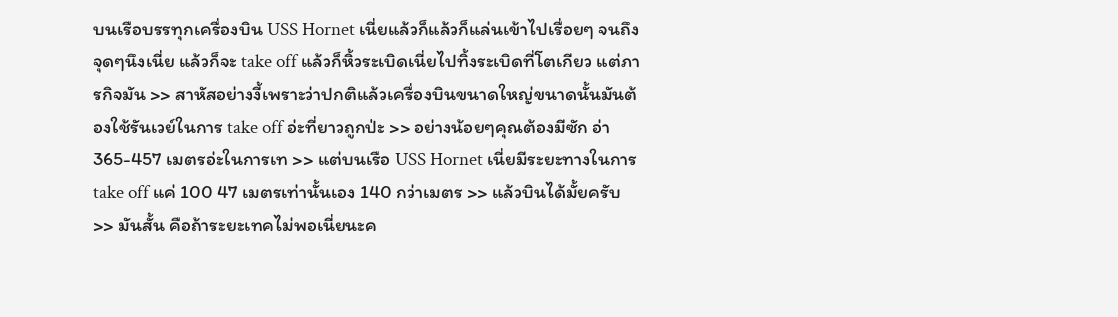บนเรือบรรทุกเครื่องบิน USS Hornet เนี่ยแล้วก็แล้วก็แล่นเข้าไปเรื่อยๆ จนถึงจุดๆนึงเนี่ย แล้วก็จะ take off แล้วก็หิ้วระเบิดเนี่ยไปทิ้งระเบิดที่โตเกียว แต่ภารกิจมัน >> สาหัสอย่างงี้เพราะว่าปกติแล้วเครื่องบินขนาดใหญ่ขนาดนั้นมันต้องใช้รันเวย์ในการ take off อ่ะที่ยาวถูกป่ะ >> อย่างน้อยๆคุณต้องมีซัก อ่า 365-457 เมตรอ่ะในการเท >> แต่บนเรือ USS Hornet เนี่ยมีระยะทางในการ take off แค่ 100 47 เมตรเท่านั้นเอง 140 กว่าเมตร >> แล้วบินได้มั้ยครับ >> มันสั้น คือถ้าระยะเทคไม่พอเนี่ยนะค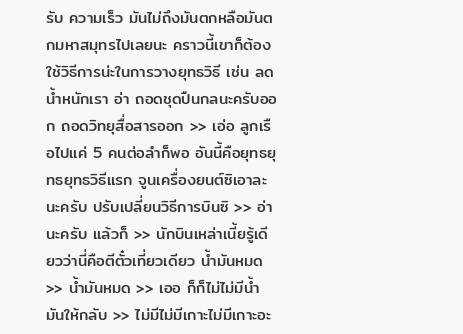รับ ความเร็ว มันไม่ถึงมันตกหลือมันตกมหาสมุทรไปเลยนะ คราวนี้เขาก็ต้องใช้วิธีการน่ะในการวางยุทธวิธี เช่น ลดน้ำหนักเรา อ่า ถอดชุดปืนกลนะครับออก ถอดวิทยุสื่อสารออก >> เอ่อ ลูกเรือไปแค่ 5 คนต่อลำก็พอ อันนี้คือยุทธยุทธยุทธวิธีแรก จูนเครื่องยนต์ซิเอาละนะครับ ปรับเปลี่ยนวิธีการบินซิ >> อ่านะครับ แล้วก็ >> นักบินเหล่าเนี้ยรู้เดียวว่านี่คือตีตั๋วเที่ยวเดียว น้ำมันหมด >> น้ำมันหมด >> เออ ก็ก็ไม่ไม่มีน้ำมันให้กลับ >> ไม่มีไม่มีเกาะไม่มีเกาะอะ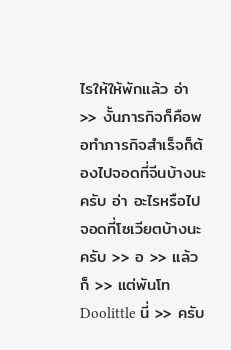ไรให้ให้พักแล้ว อ่า >> งั้นภารกิจก็คือพอทำภารกิจสำเร็จก็ต้องไปจอดที่จีนบ้างนะครับ อ่า อะไรหรือไปจอดที่โซเวียตบ้างนะครับ >> อ >> แล้วก็ >> แต่พันโท Doolittle นี่ >> ครับ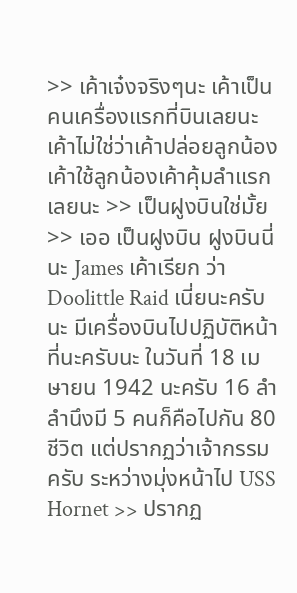>> เค้าเจ๋งจริงๆนะ เค้าเป็นคนเครื่องแรกที่บินเลยนะ เค้าไม่ใช่ว่าเค้าปล่อยลูกน้อง เค้าใช้ลูกน้องเค้าคุ้มลำแรกเลยนะ >> เป็นฝูงบินใช่มั้ย >> เออ เป็นฝูงบิน ฝูงบินนี่นะ James เค้าเรียก ว่า Doolittle Raid เนี่ยนะครับนะ มีเครื่องบินไปปฏิบัติหน้าที่นะครับนะ ในวันที่ 18 เมษายน 1942 นะครับ 16 ลำ ลำนึงมี 5 คนก็คือไปกัน 80 ชีวิต แต่ปรากฏว่าเจ้ากรรมครับ ระหว่างมุ่งหน้าไป USS Hornet >> ปรากฏ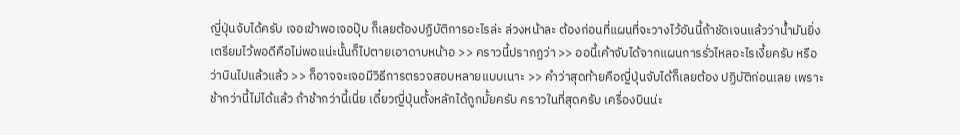ญี่ปุ่นจับได้ครับ เจอเข้าพอเจอปุ๊บ ก็เลยต้องปฏิบัติการอะไรล่ะ ล่วงหน้าละ ต้องก่อนที่แผนที่จะวางไว้อันนี้ถ้าชัดเจนแล้วว่าน้ำมันยิ่งเตรียมไว้พอดีคือไม่พอแน่ะนั้นก็ไปตายเอาดาบหน้าอ >> คราวนี้ปรากฏว่า >> ออนี้เค้าจับได้จากแผนการรั่วไหลอะไรเงี้ยครับ หรือว่าบินไปแล้วแล้ว >> ก็อาจจะเจอมีวิธีการตรวจสอบหลายแบบเนาะ >> คำว่าสุดท้ายคือญี่ปุ่นจับได้ก็เลยต้อง ปฏิบัติก่อนเลย เพราะช้ากว่านี้ไม่ได้แล้ว ถ้าช้ากว่านี้เนี่ย เดี๋ยวญี่ปุ่นตั้งหลักได้ถูกมั้ยครับ คราวในที่สุดครับ เครื่องบินน่ะ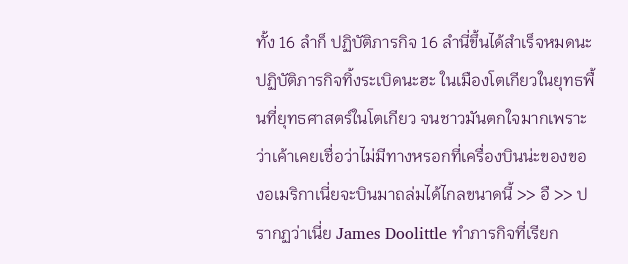ทั้ง 16 ลำก็ ปฏิบัติภารกิจ 16 ลำนี่ขึ้นได้สำเร็จหมดนะ ปฏิบัติภารกิจทิ้งระเบิดนะฮะ ในเมืองโตเกียวในยุทธพื้นที่ยุทธศาสตร์ในโตเกียว จนชาวมันตกใจมากเพราะว่าเค้าเคยเชื่อว่าไม่มีทางหรอกที่เครื่องบินน่ะของของอเมริกาเนี่ยจะบินมาถล่มได้ไกลขนาดนี้ >> อื >> ปรากฏว่าเนี่ย James Doolittle ทำภารกิจที่เรียก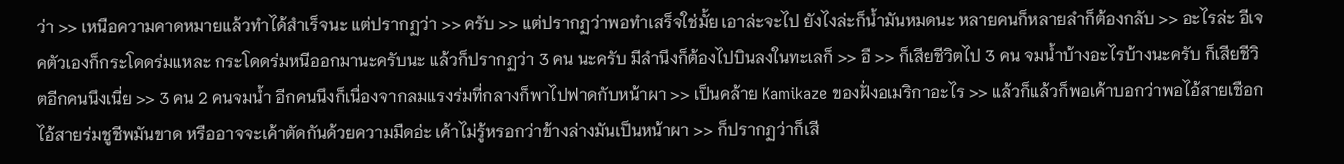ว่า >> เหนือความคาดหมายแล้วทำได้สำเร็จนะ แต่ปรากฏว่า >> ครับ >> แต่ปรากฏว่าพอทำเสร็จใช่มั้ย เอาล่ะจะไป ยังไงล่ะก็น้ำมันหมดนะ หลายคนก็หลายลำก็ต้องกลับ >> อะไรล่ะ อีเจคตัวเองก็กระโดดร่มแหละ กระโดดร่มหนีออกมานะครับนะ แล้วก็ปรากฏว่า 3 คน นะครับ มีลำนึงก็ต้องไปบินลงในทะเลก็ >> อื >> ก็เสียชีวิตไป 3 คน จมน้ำบ้างอะไรบ้างนะครับ ก็เสียชีวิตอีกคนนึงเนี่ย >> 3 คน 2 คนจมน้ำ อีกคนนึงก็เนื่องจากลมแรงร่มที่กลางก็พาไปฟาดกับหน้าผา >> เป็นคล้าย Kamikaze ของฝั่งอเมริกาอะไร >> แล้วก็แล้วก็พอเค้าบอกว่าพอไอ้สายเชือก ไอ้สายร่มชูชีพมันขาด หรืออาจจะเค้าตัดกันด้วยความมืดอ่ะ เค้าไม่รู้หรอกว่าข้างล่างมันเป็นหน้าผา >> ก็ปรากฏว่าก็เสี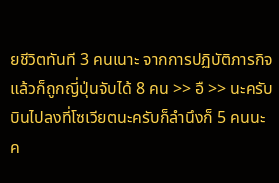ยชีวิตทันที 3 คนเนาะ จากการปฏิบัติภารกิจแล้วก็ถูกญี่ปุ่นจับได้ 8 คน >> อื >> นะครับ บินไปลงที่โซเวียตนะครับก็ลำนึงก็ 5 คนนะค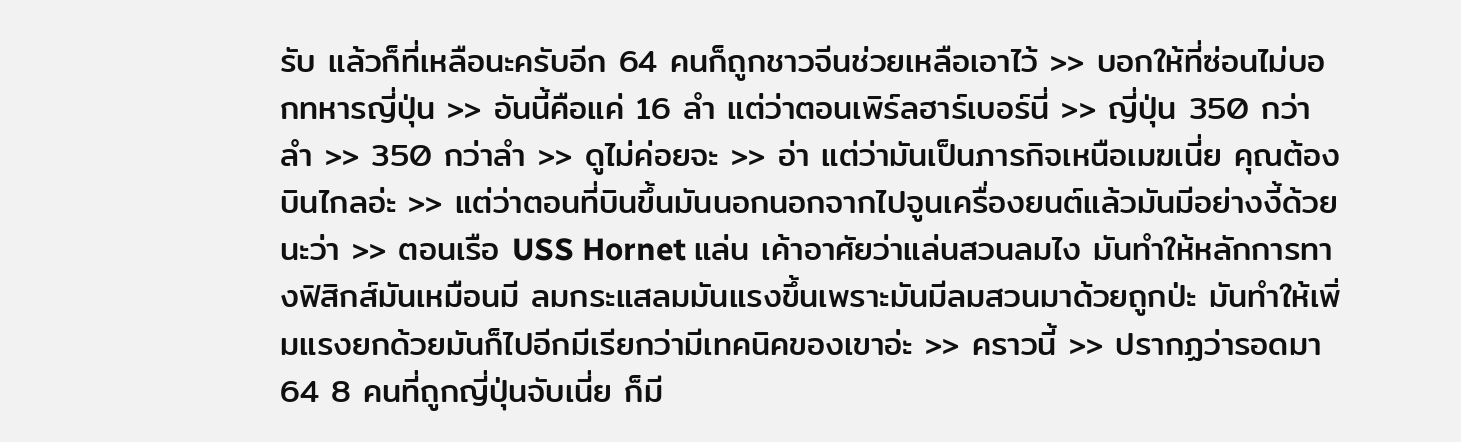รับ แล้วก็ที่เหลือนะครับอีก 64 คนก็ถูกชาวจีนช่วยเหลือเอาไว้ >> บอกให้ที่ซ่อนไม่บอกทหารญี่ปุ่น >> อันนี้คือแค่ 16 ลำ แต่ว่าตอนเพิร์ลฮาร์เบอร์นี่ >> ญี่ปุ่น 350 กว่าลำ >> 350 กว่าลำ >> ดูไม่ค่อยจะ >> อ่า แต่ว่ามันเป็นภารกิจเหนือเมฆเนี่ย คุณต้องบินไกลอ่ะ >> แต่ว่าตอนที่บินขึ้นมันนอกนอกจากไปจูนเครื่องยนต์แล้วมันมีอย่างงี้ด้วยนะว่า >> ตอนเรือ USS Hornet แล่น เค้าอาศัยว่าแล่นสวนลมไง มันทำให้หลักการทางฟิสิกส์มันเหมือนมี ลมกระแสลมมันแรงขึ้นเพราะมันมีลมสวนมาด้วยถูกป่ะ มันทำให้เพิ่มแรงยกด้วยมันก็ไปอีกมีเรียกว่ามีเทคนิคของเขาอ่ะ >> คราวนี้ >> ปรากฏว่ารอดมา 64 8 คนที่ถูกญี่ปุ่นจับเนี่ย ก็มี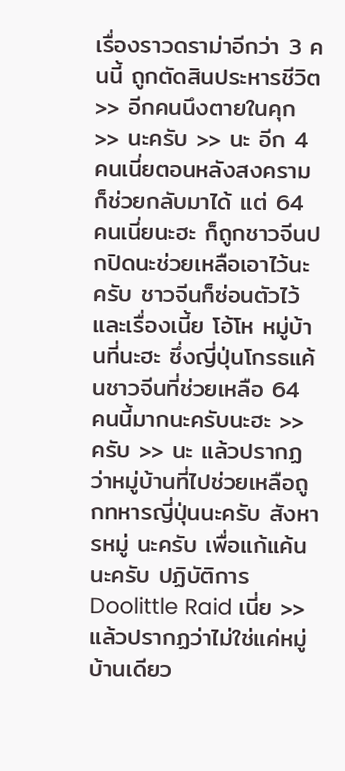เรื่องราวดราม่าอีกว่า 3 คนนี้ ถูกตัดสินประหารชีวิต >> อีกคนนึงตายในคุก >> นะครับ >> นะ อีก 4 คนเนี่ยตอนหลังสงครามก็ช่วยกลับมาได้ แต่ 64 คนเนี่ยนะฮะ ก็ถูกชาวจีนปกปิดนะช่วยเหลือเอาไว้นะครับ ชาวจีนก็ซ่อนตัวไว้ และเรื่องเนี้ย โอ้โห หมู่บ้านที่นะฮะ ซึ่งญี่ปุ่นโกรธแค้นชาวจีนที่ช่วยเหลือ 64 คนนี้มากนะครับนะฮะ >> ครับ >> นะ แล้วปรากฏว่าหมู่บ้านที่ไปช่วยเหลือถูกทหารญี่ปุ่นนะครับ สังหารหมู่ นะครับ เพื่อแก้แค้นนะครับ ปฏิบัติการ Doolittle Raid เนี่ย >> แล้วปรากฏว่าไม่ใช่แค่หมู่บ้านเดียว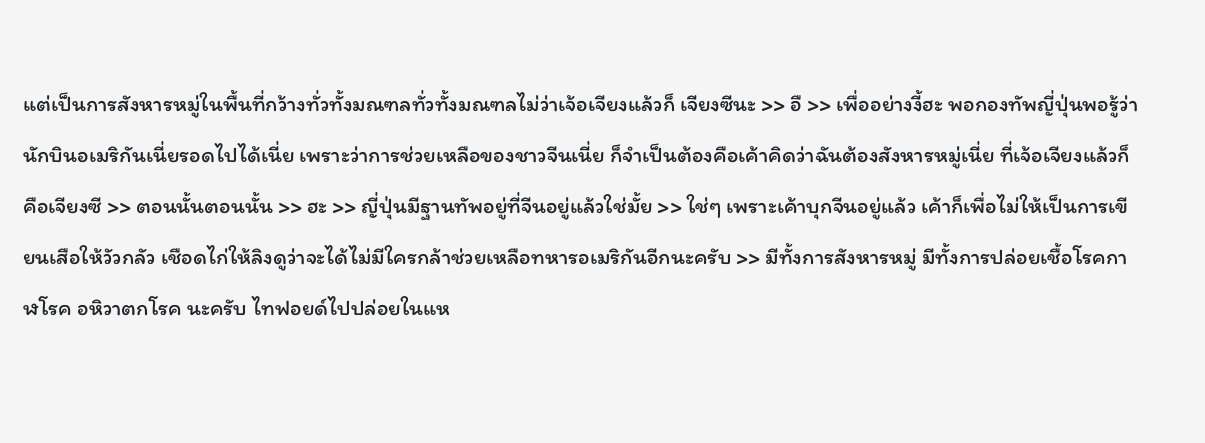แต่เป็นการสังหารหมู่ในพื้นที่กว้างทั่วทั้งมณฑลทั่วทั้งมณฑลไม่ว่าเจ้อเจียงแล้วก็ เจียงซีนะ >> อื >> เพื่ออย่างงี้ฮะ พอกองทัพญี่ปุ่นพอรู้ว่านักบินอเมริกันเนี่ยรอดไปได้เนี่ย เพราะว่าการช่วยเหลือของชาวจีนเนี่ย ก็จำเป็นต้องคือเค้าคิดว่าฉันต้องสังหารหมู่เนี่ย ที่เจ้อเจียงแล้วก็คือเจียงซี >> ตอนนั้นตอนนั้น >> ฮะ >> ญี่ปุ่นมีฐานทัพอยู่ที่จีนอยู่แล้วใช่มั้ย >> ใช่ๆ เพราะเค้าบุกจีนอยู่แล้ว เค้าก็เพื่อไม่ให้เป็นการเขียนเสือให้วัวกลัว เชือดไก่ให้ลิงดูว่าจะได้ไม่มีใครกล้าช่วยเหลือทหารอเมริกันอีกนะครับ >> มีทั้งการสังหารหมู่ มีทั้งการปล่อยเชื้อโรคกาฬโรค อหิวาตกโรค นะครับ ไทฟอยด์ไปปล่อยในแห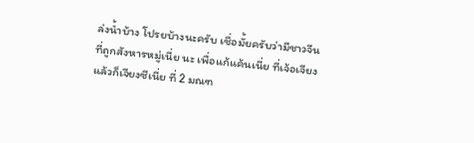ล่งน้ำบ้าง โปรยบ้างนะครับ เชื่อมั้ยครับว่ามีชาวจีนที่ถูกสังหารหมู่เนี่ย นะ เพื่อแก้แค้นเนี่ย ที่เจ้อเจียงแล้วก็เจียงซีเนี่ย ที่ 2 มณฑ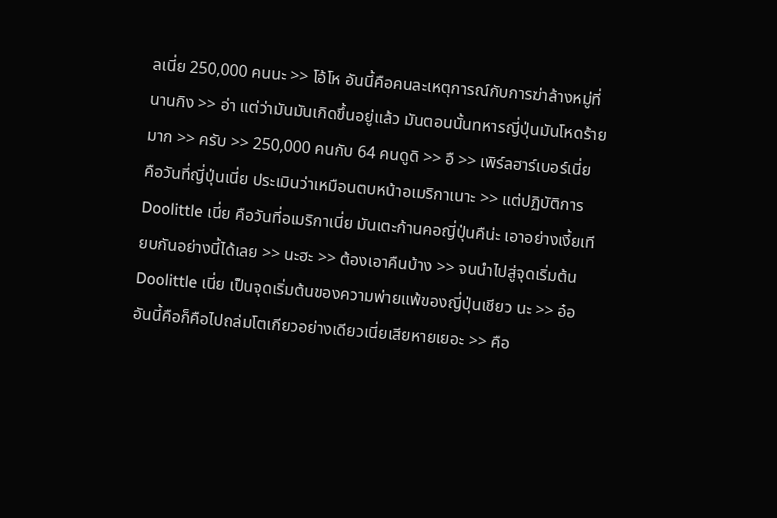ลเนี่ย 250,000 คนนะ >> โอ้โห อันนี้คือคนละเหตุการณ์กับการฆ่าล้างหมู่ที่นานกิง >> อ่า แต่ว่ามันมันเกิดขึ้นอยู่แล้ว มันตอนนั้นทหารญี่ปุ่นมันโหดร้ายมาก >> ครับ >> 250,000 คนกับ 64 คนดูดิ >> อื >> เพิร์ลฮาร์เบอร์เนี่ย คือวันที่ญี่ปุ่นเนี่ย ประเมินว่าเหมือนตบหน้าอเมริกาเนาะ >> แต่ปฏิบัติการ Doolittle เนี่ย คือวันที่อเมริกาเนี่ย มันเตะก้านคอญี่ปุ่นคืน่ะ เอาอย่างเงี้ยเทียบกันอย่างนี้ได้เลย >> นะฮะ >> ต้องเอาคืนบ้าง >> จนนำไปสู่จุดเริ่มต้น Doolittle เนี่ย เป็นจุดเริ่มต้นของความพ่ายแพ้ของญี่ปุ่นเชียว นะ >> อ๋อ อันนี้คือก็คือไปถล่มโตเกียวอย่างเดียวเนี่ยเสียหายเยอะ >> คือ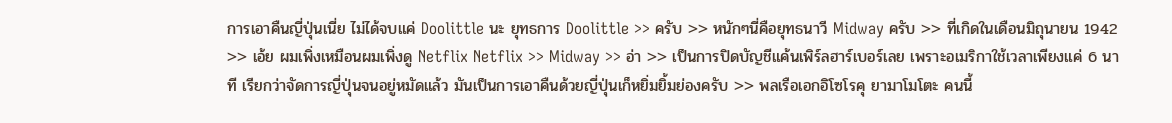การเอาคืนญี่ปุ่นเนี่ย ไม่ได้จบแค่ Doolittle นะ ยุทธการ Doolittle >> ครับ >> หนักๆนี่คือยุทธนาวี Midway ครับ >> ที่เกิดในเดือนมิถุนายน 1942 >> เอ้ย ผมเพิ่งเหมือนผมเพิ่งดู Netflix Netflix >> Midway >> อ่า >> เป็นการปิดบัญชีแค้นเพิร์ลฮาร์เบอร์เลย เพราะอเมริกาใช้เวลาเพียงแค่ 6 นาที เรียกว่าจัดการญี่ปุ่นจนอยู่หมัดแล้ว มันเป็นการเอาคืนด้วยญี่ปุ่นเก็หยิ่มยิ้มย่องครับ >> พลเรือเอกอิโซโรคุ ยามาโมโตะ คนนี้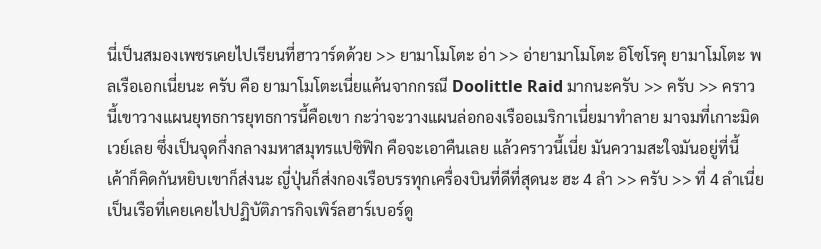นี่เป็นสมองเพชรเคยไปเรียนที่ฮาวาร์ดด้วย >> ยามาโมโตะ อ่า >> อ่ายามาโมโตะ อิโซโรคุ ยามาโมโตะ พลเรือเอกเนี่ยนะ ครับ คือ ยามาโมโตะเนี่ยแค้นจากกรณี Doolittle Raid มากนะครับ >> ครับ >> คราวนี้เขาวางแผนยุทธการยุทธการนี้คือเขา กะว่าจะวางแผนล่อกองเรืออเมริกาเนี่ยมาทำลาย มาจมที่เกาะมิดเวย์เลย ซึ่งเป็นจุดกึ่งกลางมหาสมุทรแปซิฟิก คือจะเอาคืนเลย แล้วคราวนี้เนี่ย มันความสะใจมันอยู่ที่นี้ เค้าก็คิดกันหยิบเขาก็ส่งนะ ญี่ปุ่นก็ส่งกองเรือบรรทุกเครื่องบินที่ดีที่สุดนะ ฮะ 4 ลำ >> ครับ >> ที่ 4 ลำเนี่ยเป็นเรือที่เคยเคยไปปฏิบัติภารกิจเพิร์ลฮาร์เบอร์ดู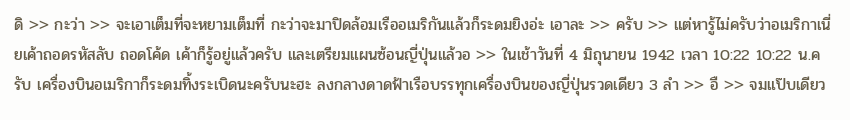ดิ >> กะว่า >> จะเอาเต็มที่จะหยามเต็มที่ กะว่าจะมาปิดล้อมเรืออเมริกันแล้วก็ระดมยิงอ่ะ เอาละ >> ครับ >> แต่หารู้ไม่ครับว่าอเมริกาเนี่ยเค้าถอดรหัสลับ ถอดโค้ด เค้าก็รู้อยู่แล้วครับ และเตรียมแผนซ้อนญี่ปุ่นแล้วอ >> ในเช้าวันที่ 4 มิถุนายน 1942 เวลา 10:22 10:22 น.ครับ เครื่องบินอเมริกาก็ระดมทิ้งระเบิดนะครับนะฮะ ลงกลางดาดฟ้าเรือบรรทุกเครื่องบินของญี่ปุ่นรวดเดียว 3 ลำ >> อื >> จมแป๊บเดียว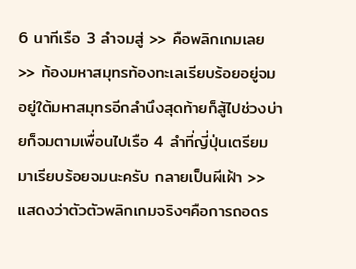6 นาทีเรือ 3 ลำจมสู่ >> คือพลิกเกมเลย >> ท้องมหาสมุทรท้องทะเลเรียบร้อยอยู่จมอยู่ใต้มหาสมุทรอีกลำนึงสุดท้ายก็สู้ไปช่วงบ่ายก็จมตามเพื่อนไปเรือ 4 ลำที่ญี่ปุ่นเตรียมมาเรียบร้อยจมนะครับ กลายเป็นผีเฝ้า >> แสดงว่าตัวตัวพลิกเกมจริงๆคือการถอดร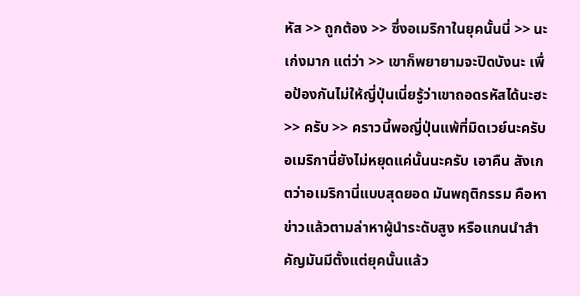หัส >> ถูกต้อง >> ซึ่งอเมริกาในยุคนั้นนี่ >> นะ เก่งมาก แต่ว่า >> เขาก็พยายามจะปิดบังนะ เพื่อป้องกันไม่ให้ญี่ปุ่นเนี่ยรู้ว่าเขาถอดรหัสได้นะฮะ >> ครับ >> คราวนี้พอญี่ปุ่นแพ้ที่มิดเวย์นะครับ อเมริกานี่ยังไม่หยุดแค่นั้นนะครับ เอาคืน สังเกตว่าอเมริกานี่แบบสุดยอด มันพฤติกรรม คือหาข่าวแล้วตามล่าหาผู้นำระดับสูง หรือแกนนำสำคัญมันมีตั้งแต่ยุคนั้นแล้ว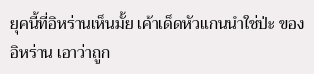ยุคนี้ที่อิหร่านเห็นมั้ย เค้าเด็ดหัวแกนนำใช่ป่ะ ของอิหร่าน เอาว่าถูก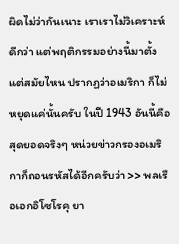ผิดไม่ว่ากันเนาะ เราเราไม่วิเคราะห์ดีกว่า แต่พฤติกรรมอย่างนี้มาตั้งแต่สมัยไหน ปรากฏว่าอเมริกา ก็ไม่หยุดแค่นั้นครับ ในปี 1943 อันนี้คือสุดยอดจริงๆ หน่วยข่าวกรองอเมริกาก็ถอนรหัสได้อีกครับว่า >> พลเรือเอกอิโซโรคุ ยา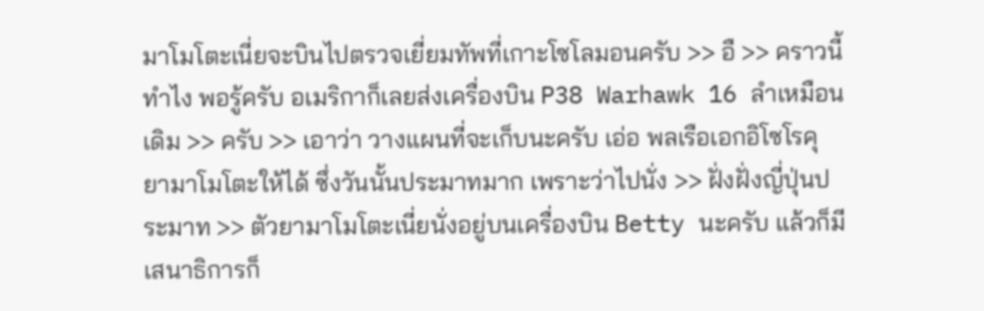มาโมโตะเนี่ยจะบินไปตรวจเยี่ยมทัพที่เกาะโซโลมอนครับ >> อื >> คราวนี้ทำไง พอรู้ครับ อเมริกาก็เลยส่งเครื่องบิน P38 Warhawk 16 ลำเหมือนเดิม >> ครับ >> เอาว่า วางแผนที่จะเก็บนะครับ เอ่อ พลเรือเอกอิโซโรคุ ยามาโมโตะให้ได้ ซึ่งวันนั้นประมาทมาก เพราะว่าไปนั่ง >> ฝั่งฝั่งญี่ปุ่นประมาท >> ตัวยามาโมโตะเนี่ยนั่งอยู่บนเครื่องบิน Betty นะครับ แล้วก็มีเสนาธิการก็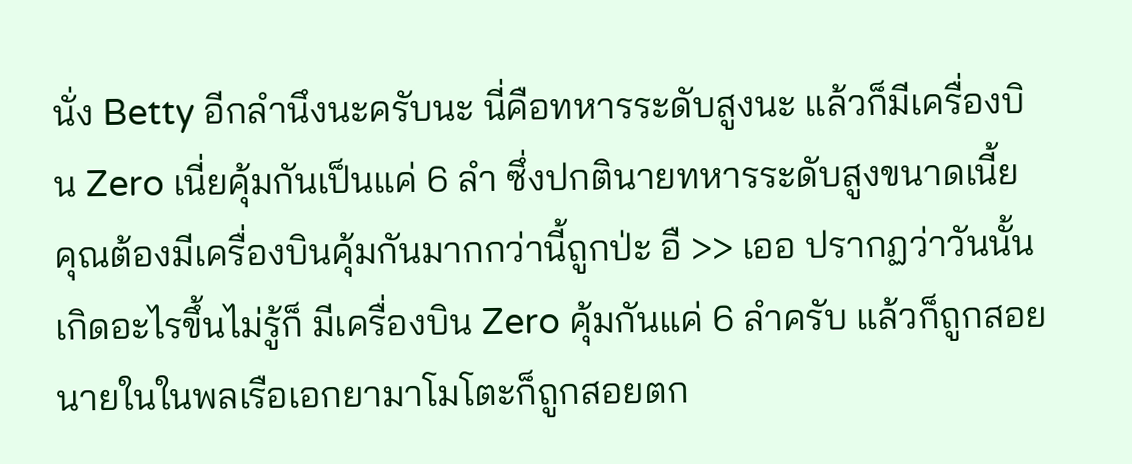นั่ง Betty อีกลำนึงนะครับนะ นี่คือทหารระดับสูงนะ แล้วก็มีเครื่องบิน Zero เนี่ยคุ้มกันเป็นแค่ 6 ลำ ซึ่งปกตินายทหารระดับสูงขนาดเนี้ย คุณต้องมีเครื่องบินคุ้มกันมากกว่านี้ถูกป่ะ อื >> เออ ปรากฏว่าวันนั้นเกิดอะไรขึ้นไม่รู้ก็ มีเครื่องบิน Zero คุ้มกันแค่ 6 ลำครับ แล้วก็ถูกสอยนายในในพลเรือเอกยามาโมโตะก็ถูกสอยตก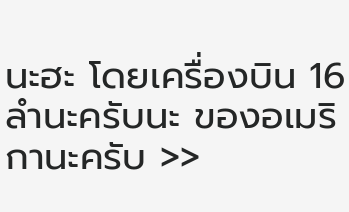นะฮะ โดยเครื่องบิน 16 ลำนะครับนะ ของอเมริกานะครับ >>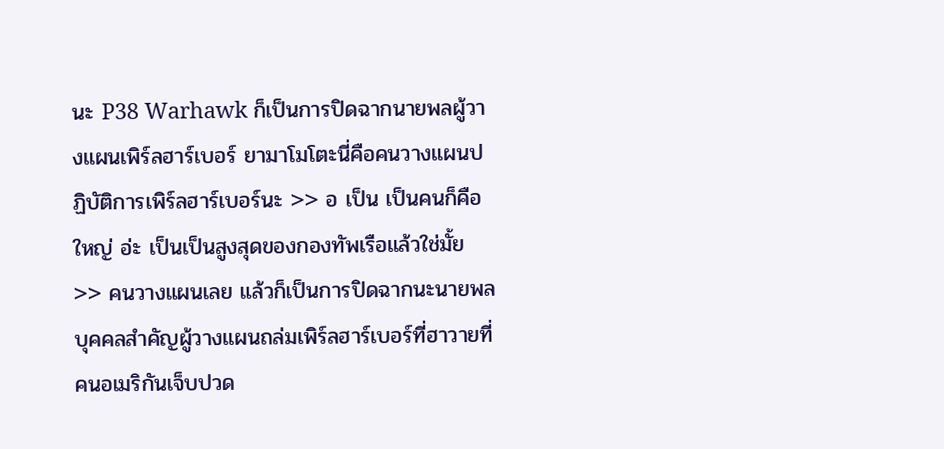นะ P38 Warhawk ก็เป็นการปิดฉากนายพลผู้วางแผนเพิร์ลฮาร์เบอร์ ยามาโมโตะนี่คือคนวางแผนปฏิบัติการเพิร์ลฮาร์เบอร์นะ >> อ เป็น เป็นคนก็คือใหญ่ อ่ะ เป็นเป็นสูงสุดของกองทัพเรือแล้วใช่มั้ย >> คนวางแผนเลย แล้วก็เป็นการปิดฉากนะนายพลบุคคลสำคัญผู้วางแผนถล่มเพิร์ลฮาร์เบอร์ที่ฮาวายที่คนอเมริกันเจ็บปวด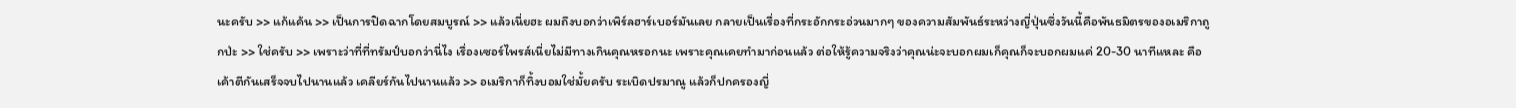นะครับ >> แก้แค้น >> เป็นการปิดฉากโดยสมบูรณ์ >> แล้วเนี่ยฮะ ผมถึงบอกว่าเพิร์ลฮาร์เบอร์มันเลย กลายเป็นเรื่องที่กระอักกระอ่วนมากๆ ของความสัมพันธ์ระหว่างญี่ปุ่นซึ่งวันนี้คือพันธมิตรของอเมริกาถูกป่ะ >> ใช่ครับ >> เพราะว่าที่ที่ทรัมป์บอกว่านี่ไง เรื่องเซอร์ไพรส์เนี่ยไม่มีทางเกินคุณหรอกนะ เพราะคุณเคยทำมาก่อนแล้ว ต่อให้รู้ความจริงว่าคุณน่ะจะบอกผมเก็คุณก็จะบอกผมแค่ 20-30 นาทีแหละ คือเค้าตีกันเสร็จจบไปนานแล้ว เคลียร์กันไปนานแล้ว >> อเมริกาก็ทิ้งบอมใช่มั้ยครับ ระเบิดปรมาณู แล้วก็ปกครองญี่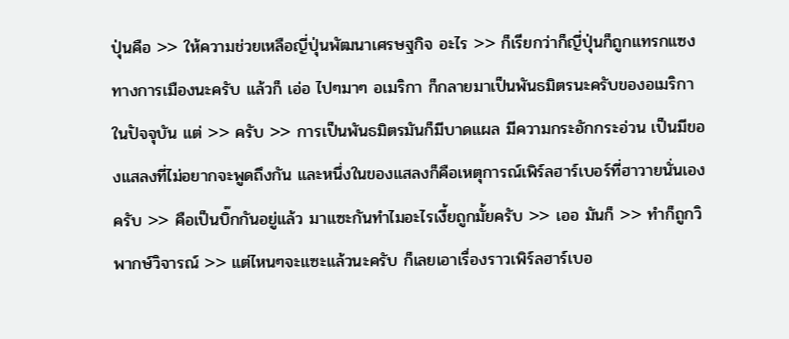ปุ่นคือ >> ให้ความช่วยเหลือญี่ปุ่นพัฒนาเศรษฐกิจ อะไร >> ก็เรียกว่าก็ญี่ปุ่นก็ถูกแทรกแซงทางการเมืองนะครับ แล้วก็ เอ่อ ไปๆมาๆ อเมริกา ก็กลายมาเป็นพันธมิตรนะครับของอเมริกาในปัจจุบัน แต่ >> ครับ >> การเป็นพันธมิตรมันก็มีบาดแผล มีความกระอักกระอ่วน เป็นมีของแสลงที่ไม่อยากจะพูดถึงกัน และหนึ่งในของแสลงก็คือเหตุการณ์เพิร์ลฮาร์เบอร์ที่ฮาวายนั่นเองครับ >> คือเป็นบิ๊กกันอยู่แล้ว มาแซะกันทำไมอะไรเงี้ยถูกมั้ยครับ >> เออ มันก็ >> ทำก็ถูกวิพากษ์วิจารณ์ >> แต่ไหนๆจะแซะแล้วนะครับ ก็เลยเอาเรื่องราวเพิร์ลฮาร์เบอ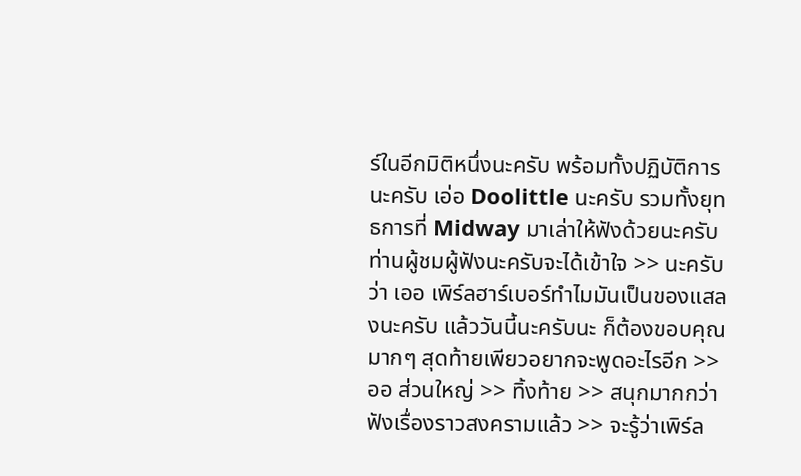ร์ในอีกมิติหนึ่งนะครับ พร้อมทั้งปฏิบัติการนะครับ เอ่อ Doolittle นะครับ รวมทั้งยุทธการที่ Midway มาเล่าให้ฟังด้วยนะครับ ท่านผู้ชมผู้ฟังนะครับจะได้เข้าใจ >> นะครับว่า เออ เพิร์ลฮาร์เบอร์ทำไมมันเป็นของแสลงนะครับ แล้ววันนี้นะครับนะ ก็ต้องขอบคุณมากๆ สุดท้ายเพียวอยากจะพูดอะไรอีก >> ออ ส่วนใหญ่ >> ทิ้งท้าย >> สนุกมากกว่าฟังเรื่องราวสงครามแล้ว >> จะรู้ว่าเพิร์ล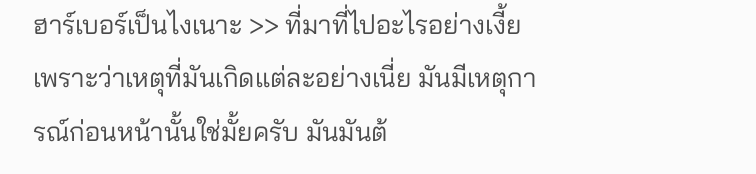ฮาร์เบอร์เป็นไงเนาะ >> ที่มาที่ไปอะไรอย่างเงี้ย เพราะว่าเหตุที่มันเกิดแต่ละอย่างเนี่ย มันมีเหตุการณ์ก่อนหน้านั้นใช่มั้ยครับ มันมันต้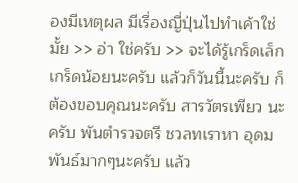องมีเหตุผล มีเรื่องญี่ปุ่นไปทำเค้าใช่มั้ย >> อ่า ใช่ครับ >> จะได้รู้เกร็ดเล็กเกร็ดน้อยนะครับ แล้วก็วันนี้นะครับ ก็ต้องขอบคุณนะครับ สารวัตรเพียว นะครับ พันตำรวจตรี ชวลทเราหา อุดมพันธ์มากๆนะครับ แล้ว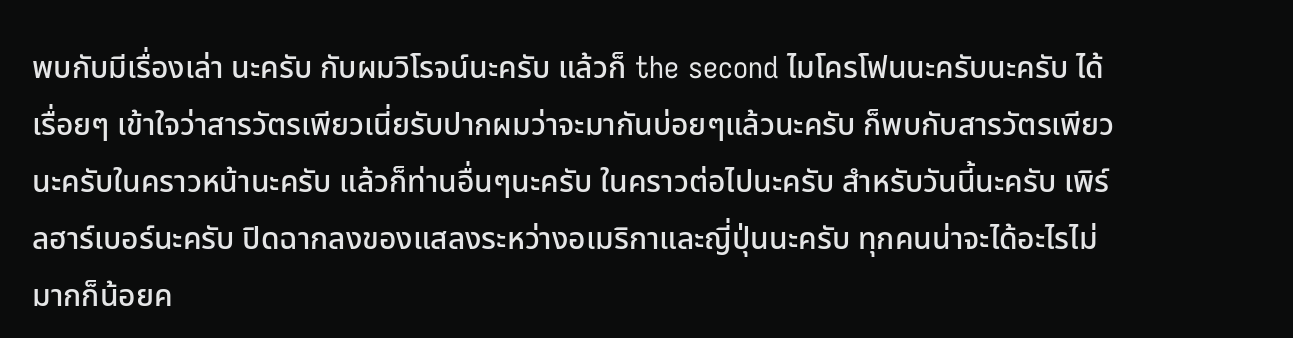พบกับมีเรื่องเล่า นะครับ กับผมวิโรจน์นะครับ แล้วก็ the second ไมโครโฟนนะครับนะครับ ได้เรื่อยๆ เข้าใจว่าสารวัตรเพียวเนี่ยรับปากผมว่าจะมากันบ่อยๆแล้วนะครับ ก็พบกับสารวัตรเพียว นะครับในคราวหน้านะครับ แล้วก็ท่านอื่นๆนะครับ ในคราวต่อไปนะครับ สำหรับวันนี้นะครับ เพิร์ลฮาร์เบอร์นะครับ ปิดฉากลงของแสลงระหว่างอเมริกาและญี่ปุ่นนะครับ ทุกคนน่าจะได้อะไรไม่มากก็น้อยค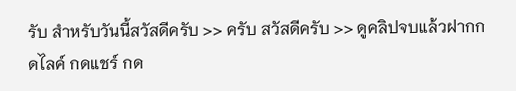รับ สำหรับวันนี้สวัสดีครับ >> ครับ สวัสดีครับ >> ดูคลิปจบแล้วฝากกดไลค์ กดแชร์ กด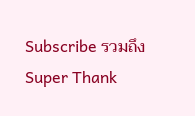Subscribe รวมถึง Super Thank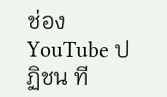ช่อง YouTube ปฏิชน ที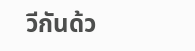วีกันด้ว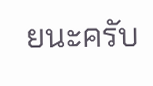ยนะครับ